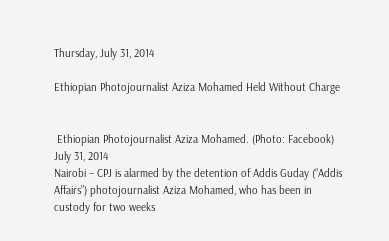Thursday, July 31, 2014

Ethiopian Photojournalist Aziza Mohamed Held Without Charge


 Ethiopian Photojournalist Aziza Mohamed. (Photo: Facebook)
July 31, 2014
Nairobi – CPJ is alarmed by the detention of Addis Guday (“Addis Affairs”) photojournalist Aziza Mohamed, who has been in custody for two weeks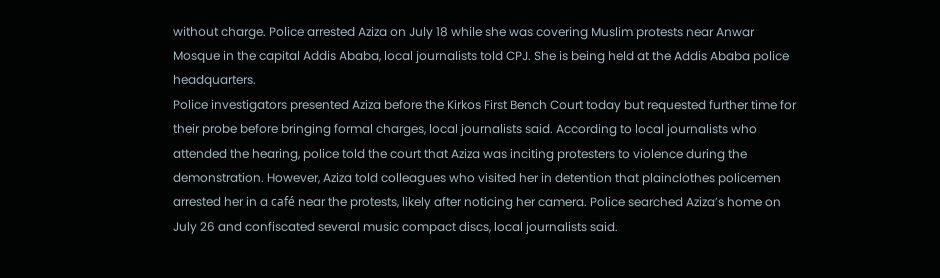without charge. Police arrested Aziza on July 18 while she was covering Muslim protests near Anwar Mosque in the capital Addis Ababa, local journalists told CPJ. She is being held at the Addis Ababa police headquarters.
Police investigators presented Aziza before the Kirkos First Bench Court today but requested further time for their probe before bringing formal charges, local journalists said. According to local journalists who attended the hearing, police told the court that Aziza was inciting protesters to violence during the demonstration. However, Aziza told colleagues who visited her in detention that plainclothes policemen arrested her in a café near the protests, likely after noticing her camera. Police searched Aziza’s home on July 26 and confiscated several music compact discs, local journalists said.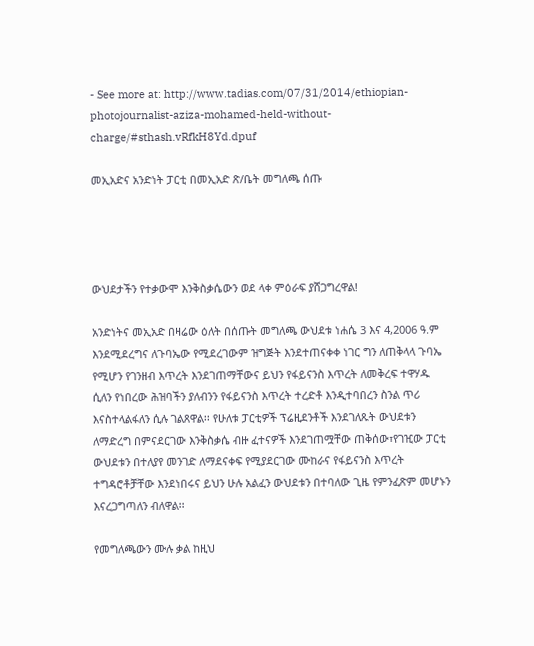- See more at: http://www.tadias.com/07/31/2014/ethiopian-photojournalist-aziza-mohamed-held-without-charge/#sthash.vRfkH8Yd.dpuf

መኢአድና አንድነት ፓርቲ በመኢአድ ጽ/ቤት መግለጫ ሰጡ




ውህደታችን የተቃውሞ እንቅስቃሴውን ወደ ላቀ ምዕራፍ ያሸጋግረዋል!

አንድነትና መኢአድ በዛሬው ዕለት በሰጡት መግለጫ ውህደቱ ነሐሴ 3 እና 4,2006 ዓ.ም እንደሚደረግና ለጉባኤው የሚደረገውም ዝግጅት እንደተጠናቀቀ ነገር ግን ለጠቅላላ ጉባኤ የሚሆን የገንዘብ እጥረት እንደገጠማቸውና ይህን የፋይናንስ እጥረት ለመቅረፍ ተዋሃዱ ሲለን የነበረው ሕዝባችን ያለብንን የፋይናንስ እጥረት ተረድቶ እንዲተባበረን ስንል ጥሪ እናስተላልፋለን ሲሉ ገልጸዋል፡፡ የሁለቱ ፓርቲዎች ፕሬዚደንቶች እንደገለጹት ውህደቱን ለማድረግ በምናደርገው እንቅስቃሴ ብዙ ፈተናዎች እንደገጠሟቸው ጠቅሰው፣የገዢው ፓርቲ ውህደቱን በተለያየ መንገድ ለማደናቀፍ የሚያደርገው ሙከራና የፋይናንስ እጥረት ተግዳሮቶቻቸው እንደነበሩና ይህን ሁሉ አልፈን ውህደቱን በተባለው ጊዜ የምንፈጽም መሆኑን እናረጋግጣለን ብለዋል፡፡

የመግለጫውን ሙሉ ቃል ከዚህ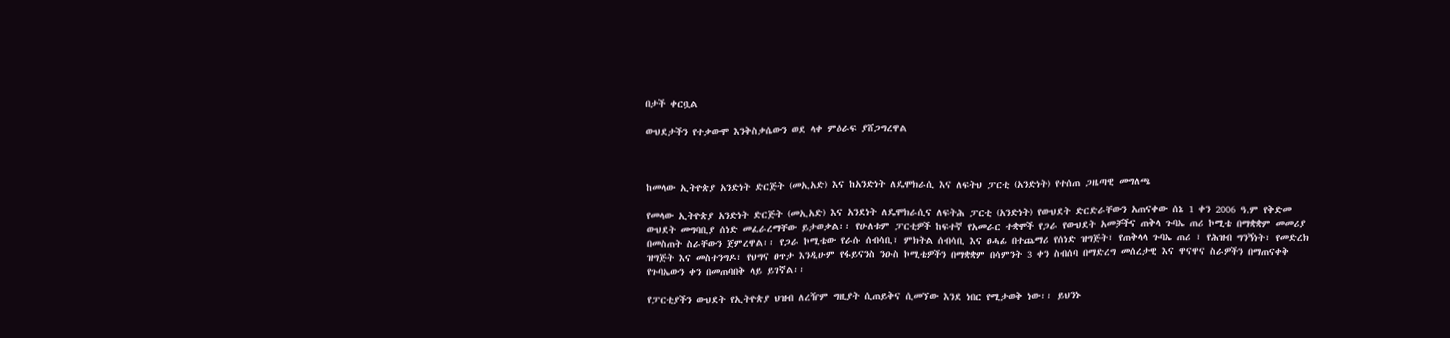በታች ቀርቧል

ውህደታችን የተቃውሞ እንቅስቃሴውን ወደ ላቀ ምዕራፍ ያሸጋግረዋል



ከመላው ኢትዮጵያ አንድነት ድርጅት (መኢአድ) እና ከአንድነት ለዴሞክራሲ እና ለፍትህ ፓርቲ (አንድነት) የተሰጠ ጋዜጣዊ መግለጫ

የመላው ኢትዮጵያ አንድነት ድርጅት (መኢአድ) እና አንደነት ለዴሞክራሲና ለፍትሕ ፓርቲ (አንድነት) የውህደት ድርድራቸውን አጠናቀው ሰኔ 1 ቀን 2006 ዓ.ም የቅድመ ውህደት መግባቢያ ሰነድ መፈራረማቸው ይታወቃል፡፡ የሁለቱም ፓርቲዎች ከፍተኛ የአመራር ተቋሞች የጋራ የውህደት አመቻችና ጠቅላ ጉባኤ ጠሪ ኮሚቴ በማቋቋም መመሪያ በመስጠት ስራቸውን ጀምረዋል፡፡ የጋራ ኮሚቴው የራሱ ሰብሳቢ፣ ምክትል ሰብሳቢ እና ፀሓፊ በተጨማሪ የሰነድ ዝግጅት፣ የጠቅላላ ጉባኤ ጠሪ ፣ የሕዝብ ግንኝነት፣ የመድረክ ዝግጅት እና መስተንግዶ፣ የህግና ፀጥታ እንዲሁም የፋይናንስ ንዑስ ኮሚቴዎችን በማቋቋም በሳምንት 3 ቀን ስብሰባ በማድረግ መሰረታዊ እና ዋናዋና ስራዎችን በማጠናቀቅ የጉባኤውን ቀን በመጠባበቅ ላይ ይገኛል፡፡

የፓርቲያችን ውህደት የኢትዮጵያ ህዝብ ለረዥም ግዚያት ሲጠይቅና ሲመኘው እንደ ነበር የሚታወቅ ነው፡፡ ይህንኑ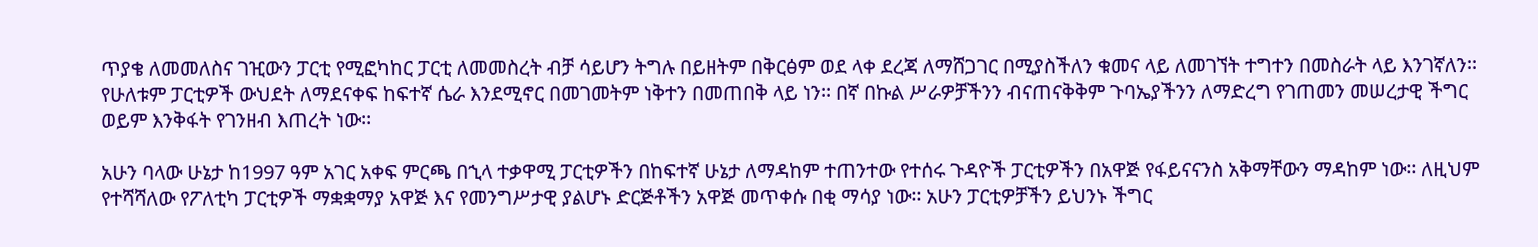ጥያቄ ለመመለስና ገዢውን ፓርቲ የሚፎካከር ፓርቲ ለመመስረት ብቻ ሳይሆን ትግሉ በይዘትም በቅርፅም ወደ ላቀ ደረጃ ለማሸጋገር በሚያስችለን ቁመና ላይ ለመገኘት ተግተን በመስራት ላይ እንገኛለን፡፡ የሁለቱም ፓርቲዎች ውህደት ለማደናቀፍ ከፍተኛ ሴራ እንደሚኖር በመገመትም ነቅተን በመጠበቅ ላይ ነን፡፡ በኛ በኩል ሥራዎቻችንን ብናጠናቅቅም ጉባኤያችንን ለማድረግ የገጠመን መሠረታዊ ችግር ወይም እንቅፋት የገንዘብ እጠረት ነው፡፡

አሁን ባላው ሁኔታ ከ1997 ዓም አገር አቀፍ ምርጫ በኂላ ተቃዋሚ ፓርቲዎችን በከፍተኛ ሁኔታ ለማዳከም ተጠንተው የተሰሩ ጉዳዮች ፓርቲዎችን በአዋጅ የፋይናናንስ አቅማቸውን ማዳከም ነው፡፡ ለዚህም የተሻሻለው የፖለቲካ ፓርቲዎች ማቋቋማያ አዋጅ እና የመንግሥታዊ ያልሆኑ ድርጅቶችን አዋጅ መጥቀሱ በቂ ማሳያ ነው፡፡ አሁን ፓርቲዎቻችን ይህንኑ ችግር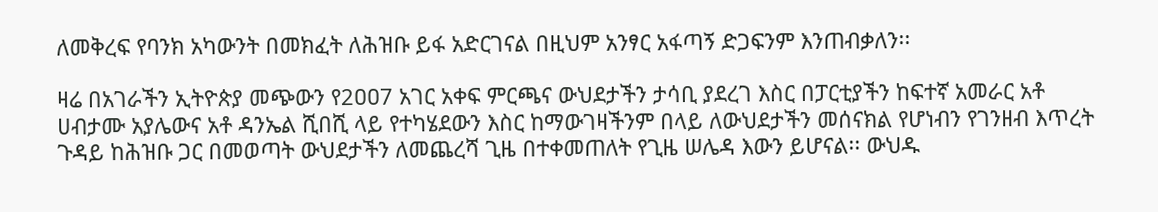ለመቅረፍ የባንክ አካውንት በመክፈት ለሕዝቡ ይፋ አድርገናል በዚህም አንፃር አፋጣኝ ድጋፍንም እንጠብቃለን፡፡

ዛሬ በአገራችን ኢትዮጵያ መጭውን የ2ዐዐ7 አገር አቀፍ ምርጫና ውህደታችን ታሳቢ ያደረገ እስር በፓርቲያችን ከፍተኛ አመራር አቶ ሀብታሙ አያሌውና አቶ ዳንኤል ሺበሺ ላይ የተካሄደውን እስር ከማውገዛችንም በላይ ለውህደታችን መሰናክል የሆነብን የገንዘብ እጥረት ጉዳይ ከሕዝቡ ጋር በመወጣት ውህደታችን ለመጨረሻ ጊዜ በተቀመጠለት የጊዜ ሠሌዳ እውን ይሆናል፡፡ ውህዱ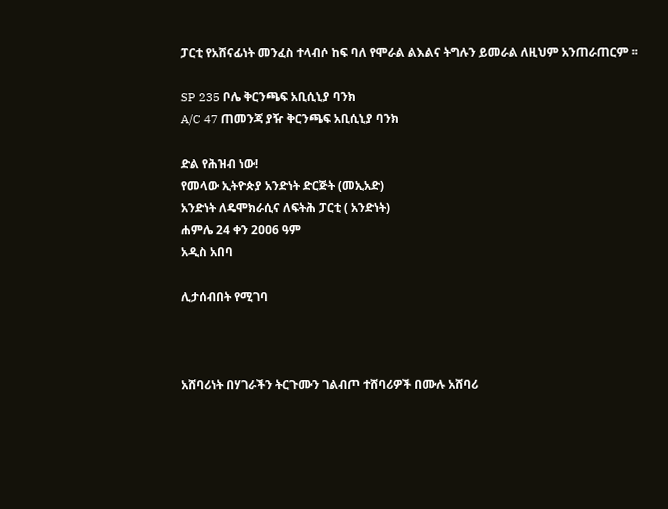ፓርቲ የአሸናፊነት መንፈስ ተላብሶ ከፍ ባለ የሞራል ልእልና ትግሉን ይመራል ለዚህም አንጠራጠርም ፡፡

SP 235 ቦሌ ቅርንጫፍ አቢሲኒያ ባንክ
A/C 47 ጠመንጃ ያዥ ቅርንጫፍ አቢሲኒያ ባንክ

ድል የሕዝብ ነው!
የመላው ኢትዮጵያ አንድነት ድርጅት (መኢአድ)
አንድነት ለዴሞክራሲና ለፍትሕ ፓርቲ ( አንድነት)
ሐምሌ 24 ቀን 2ዐዐ6 ዓም
አዲስ አበባ

ሊታሰብበት የሚገባ



አሸባሪነት በሃገራችን ትርጉሙን ገልብጦ ተሸባሪዎች በሙሉ አሸባሪ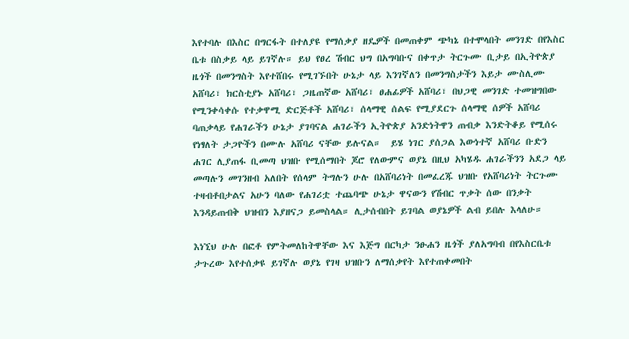እየተባሉ በእስር በግርፋት በተለያዩ የማሰቃያ ዘዴዎች በመጠቀም ጭካኔ በተሞላበት መንገድ በየእስር ቤቱ በስቃይ ላይ ይገኛሉ። ይህ የፀረ ሽብር ህግ በአግባቡና በቀጥታ ትርጉሙ ቢታይ በኢትዮጵያ ዜጎች በመንግስት እየተሸበሩ የሚገኙበት ሁኔታ ላይ እንገኛለን በመንግስታችን እይታ ሙስሊሙ አሸባሪ፣ ክርስቲያኑ አሸባሪ፣ ጋዜጠኛው አሸባሪ፣ ፀሐፊዎች አሸባሪ፣ በህጋዊ መንገድ ተመዝግበው የሚንቀሳቀሱ የተቃዋሚ ድርጅቶች አሸባሪ፣ ሰላማዊ ሰልፍ የሚያደርጉ ሰላማዊ ሰዎች አሸባሪ ባጠቃላይ የሐገራችን ሁኔታ ያገባናል ሐገራችን ኢትዮጵያ አንድነትዋን ጠብቃ እንድትቆይ የሚሰሩ የነፃለት ታጋዮችን በሙሉ አሸባሪ ናቸው ይሉናል።  ይሄ ነገር ያሰጋል እውነተኛ አሸባሪ ቡድን ሐገር ሊያጠፋ ቢመጣ ህዝቡ የሚሰማበት ጆሮ የለውምና ወያኔ በዚህ አካሄዱ ሐገራችንን አደጋ ላይ መጣሉን መገንዘብ አለበት የሰላም ትግሉን ሁሉ በአሸባሪነት በመፈረጁ ህዝቡ የአሸባሪነት ትርጉሙ ተዛብቶበታልና አሁን ባለው የሐገሪቷ ተጨባጭ ሁኔታ ዋናውን የሽብር ጥቃት ሰው በንቃት እንዳይጠብቅ ህዝብን እያዘናጋ ይመስላል። ሊታሰብበት ይገባል ወያኔዎች ልብ ይበሉ እላለሁ።

እነኚህ ሁሉ በፎቶ የምትመለከትዋቸው እና እጅግ በርካታ ንፁሐን ዜጎች ያለአግባብ በየእስርቤቱ ታጉረው እየተሰቃዩ ይገኛሉ ወያኔ የገዛ ህዝቡን ለማሰቃየት እየተጠቀመበት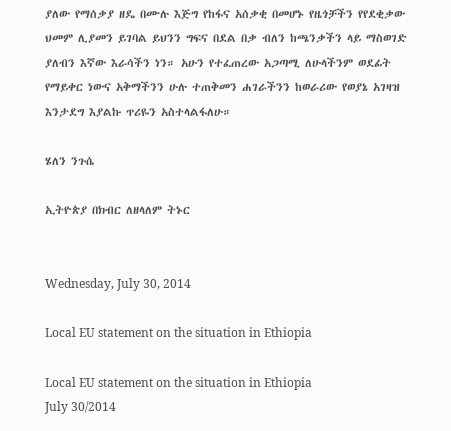ያለው የማሰቃያ ዘዴ በሙሉ እጅግ የከፋና አሰቃቂ በመሆኑ የዜጎቻችን የየደቂቃው ህመም ሊያመን ይገባል ይህንን ግፍና በደል በቃ ብለን ከጫንቃችን ላይ ማስወገድ ያለብን እኛው እራሳችን ነን። አሁን የተፈጠረው አጋጣሚ ለሁላችንም ወደፊት የማይቀር ነውና አቅማችንን ሁሉ ተጠቅመን ሐገራችንን ከወራሪው የወያኔ አገዛዝ እንታደግ እያልኩ ጥሪዬን አስተላልፋለሁ።

ሄለን ንጉሴ

ኢትዮጵያ በክብር ለዘላለም ትኑር


Wednesday, July 30, 2014

Local EU statement on the situation in Ethiopia

Local EU statement on the situation in Ethiopia
July 30/2014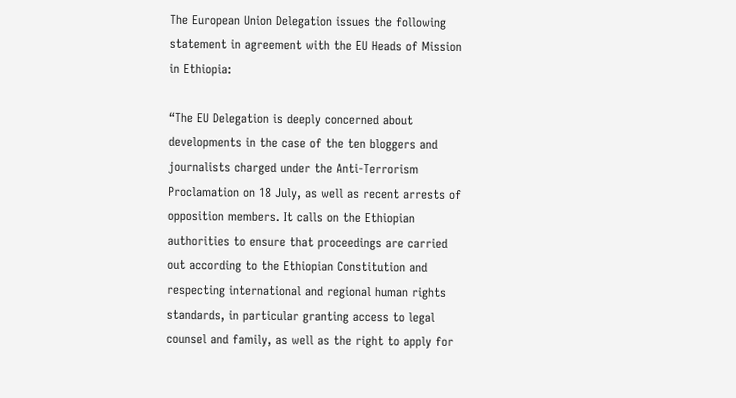The European Union Delegation issues the following statement in agreement with the EU Heads of Mission in Ethiopia:

“The EU Delegation is deeply concerned about developments in the case of the ten bloggers and journalists charged under the Anti-Terrorism Proclamation on 18 July, as well as recent arrests of opposition members. It calls on the Ethiopian authorities to ensure that proceedings are carried out according to the Ethiopian Constitution and respecting international and regional human rights standards, in particular granting access to legal counsel and family, as well as the right to apply for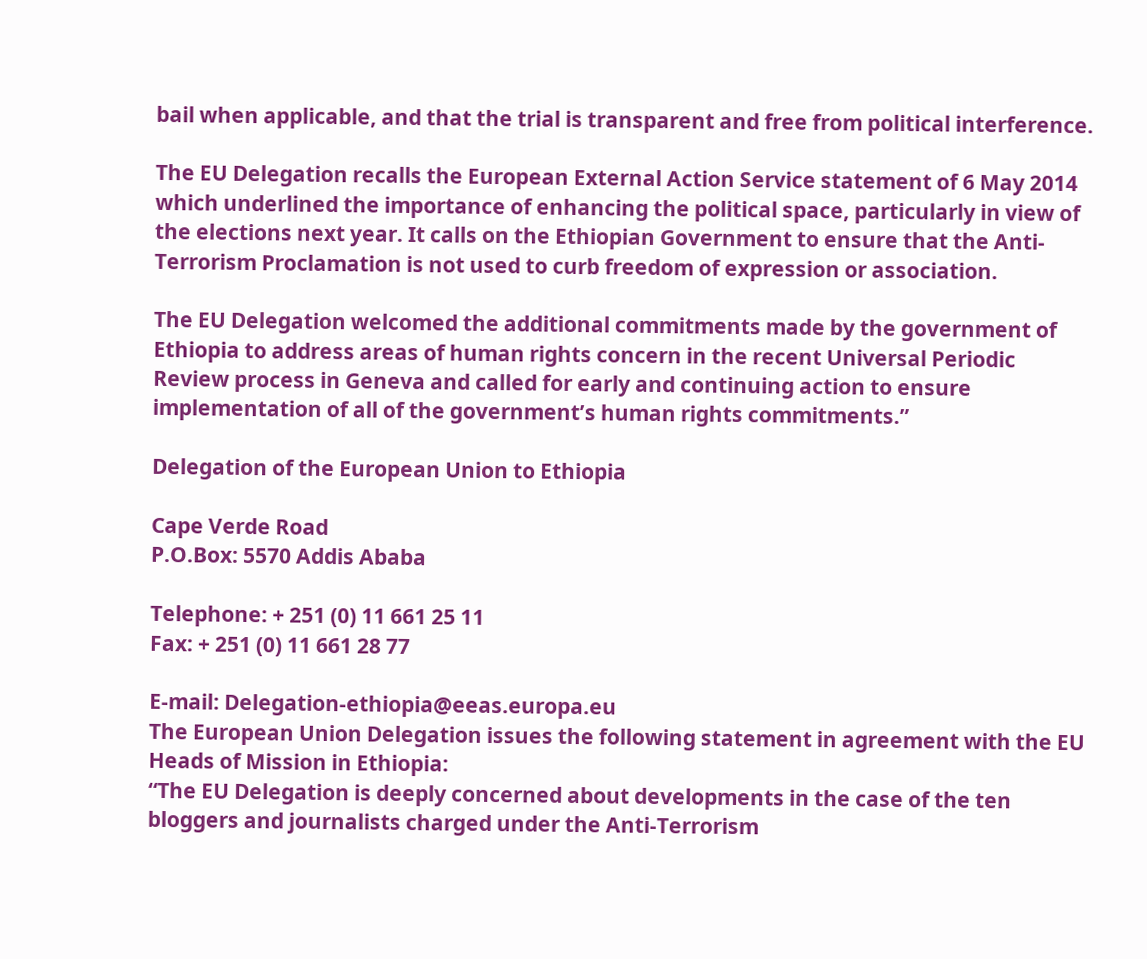bail when applicable, and that the trial is transparent and free from political interference.

The EU Delegation recalls the European External Action Service statement of 6 May 2014 which underlined the importance of enhancing the political space, particularly in view of the elections next year. It calls on the Ethiopian Government to ensure that the Anti-Terrorism Proclamation is not used to curb freedom of expression or association.

The EU Delegation welcomed the additional commitments made by the government of Ethiopia to address areas of human rights concern in the recent Universal Periodic Review process in Geneva and called for early and continuing action to ensure implementation of all of the government’s human rights commitments.”

Delegation of the European Union to Ethiopia

Cape Verde Road
P.O.Box: 5570 Addis Ababa

Telephone: + 251 (0) 11 661 25 11
Fax: + 251 (0) 11 661 28 77

E-mail: Delegation-ethiopia@eeas.europa.eu
The European Union Delegation issues the following statement in agreement with the EU Heads of Mission in Ethiopia:
“The EU Delegation is deeply concerned about developments in the case of the ten bloggers and journalists charged under the Anti-Terrorism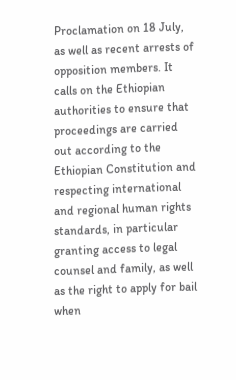Proclamation on 18 July, as well as recent arrests of opposition members. It calls on the Ethiopian authorities to ensure that proceedings are carried out according to the Ethiopian Constitution and respecting international and regional human rights standards, in particular granting access to legal counsel and family, as well as the right to apply for bail when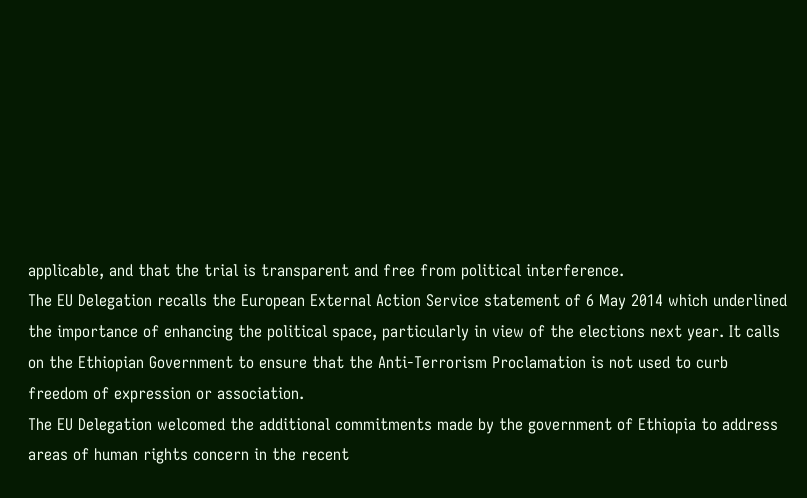applicable, and that the trial is transparent and free from political interference.
The EU Delegation recalls the European External Action Service statement of 6 May 2014 which underlined the importance of enhancing the political space, particularly in view of the elections next year. It calls on the Ethiopian Government to ensure that the Anti-Terrorism Proclamation is not used to curb freedom of expression or association.
The EU Delegation welcomed the additional commitments made by the government of Ethiopia to address areas of human rights concern in the recent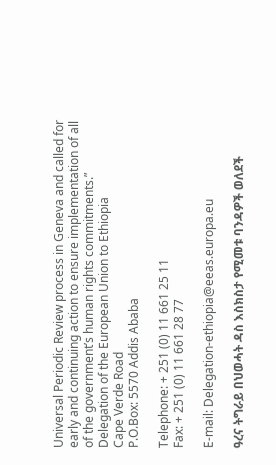Universal Periodic Review process in Geneva and called for early and continuing action to ensure implementation of all of the government’s human rights commitments.”
Delegation of the European Union to Ethiopia
Cape Verde Road
P.O.Box: 5570 Addis Ababa

Telephone: + 251 (0) 11 661 25 11
Fax: + 251 (0) 11 661 28 77

E-mail: Delegation-ethiopia@eeas.europa.eu

ዓረና ትግራይ በህወሓት ዳስ እስክስታ የሚመቱ ባንዳዎች ወለደች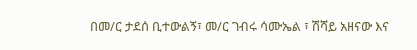በመ/ር ታደሰ ቢተውልኝ፣ መ/ር ገብሩ ሳሙኤል ፣ ሽሻይ አዘናው እና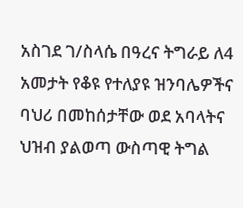አስገደ ገ/ስላሴ በዓረና ትግራይ ለ4 አመታት የቆዩ የተለያዩ ዝንባሌዎችና ባህሪ በመከሰታቸው ወደ አባላትና ህዝብ ያልወጣ ውስጣዊ ትግል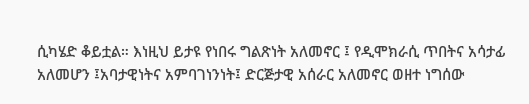ሲካሄድ ቆይቷል። እነዚህ ይታዩ የነበሩ ግልጽነት አለመኖር ፤ የዲሞክራሲ ጥበትና አሳታፊ አለመሆን ፤አባታዊነትና አምባገነንነት፤ ድርጅታዊ አሰራር አለመኖር ወዘተ ነግሰው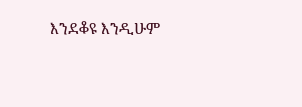እንደቆዩ እንዲሁም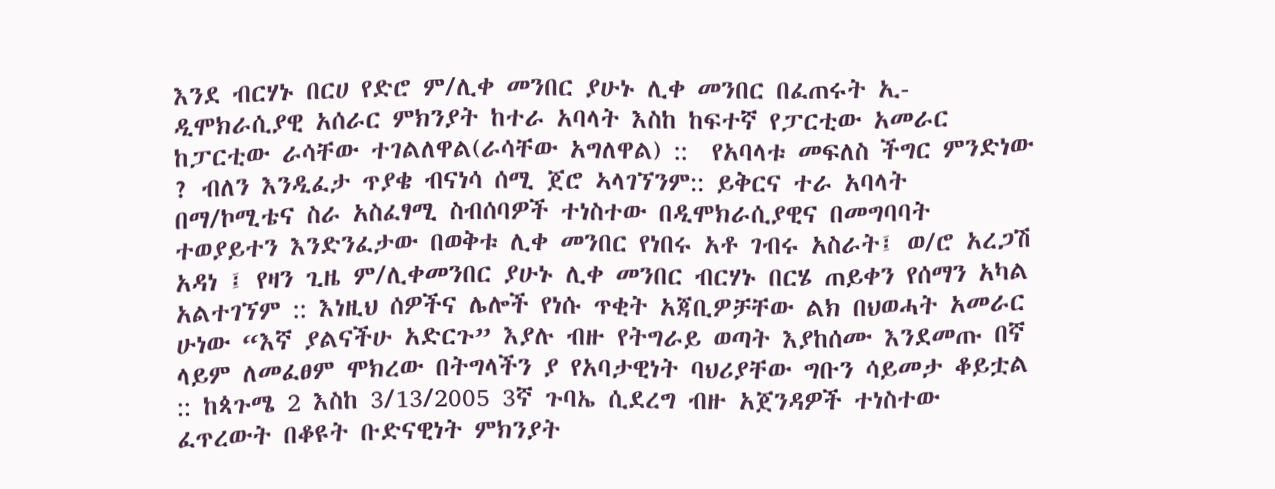እንደ ብርሃኑ በርሀ የድሮ ም/ሊቀ መንበር ያሁኑ ሊቀ መንበር በፈጠሩት ኢ-ዲሞክራሲያዊ አሰራር ምክንያት ከተራ አባላት እስከ ከፍተኛ የፓርቲው አመራር ከፓርቲው ራሳቸው ተገልለዋል(ራሳቸው አግለዋል) ::  የአባላቱ መፍለስ ችግር ምንድነው ? ብለን እንዲፈታ ጥያቄ ብናነሳ ሰሚ ጀሮ ኣላገኘንም:: ይቅርና ተራ አባላት በማ/ኮሚቴና ስራ አስፈፃሚ ስብሰባዎች ተነስተው በዲሞክራሲያዊና በመግባባት ተወያይተን እንድንፈታው በወቅቱ ሊቀ መንበር የነበሩ አቶ ገብሩ አስራት፤ ወ/ሮ አረጋሽ አዳነ ፤ የዛን ጊዜ ም/ሊቀመንበር ያሁኑ ሊቀ መንበር ብርሃኑ በርሄ ጠይቀን የሰማን አካል አልተገኘም :: እነዚህ ሰዎችና ሌሎች የነሱ ጥቂት አጃቢዎቻቸው ልክ በህወሓት አመራር ሁነው “እኛ ያልናችሁ አድርጉ” እያሉ ብዙ የትግራይ ወጣት እያከሰሙ እንደመጡ በኛ ላይም ለመፈፀም ሞክረው በትግላችን ያ የአባታዊነት ባህሪያቸው ግቡን ሳይመታ ቆይቷል :: ከጳጉሜ 2 እስከ 3/13/2005 3ኛ ጉባኤ ሲደረግ ብዙ አጀንዳዎች ተነስተው ፈጥረውት በቆዩት ቡድናዊነት ምክንያት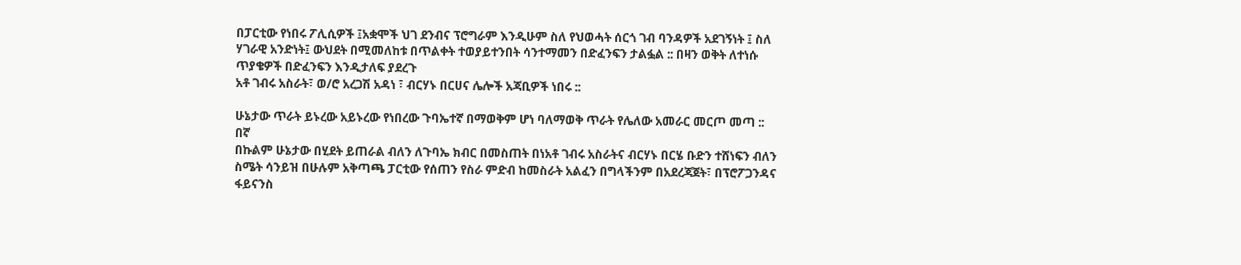በፓርቲው የነበሩ ፖሊሲዎች ፤አቋሞች ህገ ደንብና ፕሮግራም እንዲሁም ስለ የህወሓት ሰርጎ ገብ ባንዳዎች አደገኝነት ፤ ስለ ሃገራዊ አንድነት፤ ውህደት በሚመለከቱ በጥልቀት ተወያይተንበት ሳንተማመን በድፈንፍን ታልፏል :: በዛን ወቅት ለተነሱ ጥያቄዎች በድፈንፍን እንዲታለፍ ያደረጉ
አቶ ገብሩ አስራት፣ ወ/ሮ አረጋሽ አዳነ ፣ ብርሃኑ በርሀና ሌሎች አጃቢዎች ነበሩ ::

ሁኔታው ጥራት ይኑረው አይኑረው የነበረው ጉባኤተኛ በማወቅም ሆነ ባለማወቅ ጥራት የሌለው አመራር መርጦ መጣ :: በኛ
በኩልም ሁኔታው በሂደት ይጠራል ብለን ለጉባኤ ክብር በመስጠት በነአቶ ገብሩ አስራትና ብርሃኑ በርሄ ቡድን ተሸነፍን ብለን ስሜት ሳንይዝ በሁሉም አቅጣጫ ፓርቲው የሰጠን የስራ ምድብ ከመስራት አልፈን በግላችንም በአደረጃጀት፣ በፕሮፖጋንዳና ፋይናንስ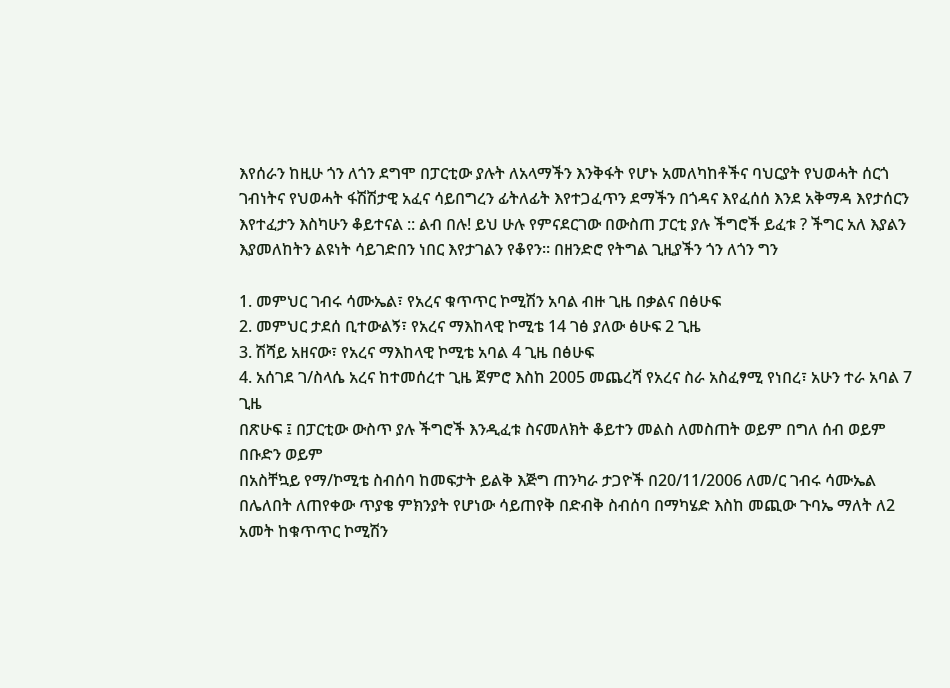እየሰራን ከዚሁ ጎን ለጎን ደግሞ በፓርቲው ያሉት ለአላማችን እንቅፋት የሆኑ አመለካከቶችና ባህርያት የህወሓት ሰርጎ ገብነትና የህወሓት ፋሽሽታዊ አፈና ሳይበግረን ፊትለፊት እየተጋፈጥን ደማችን በጎዳና እየፈሰሰ እንደ አቅማዳ እየታሰርን እየተፈታን እስካሁን ቆይተናል :: ልብ በሉ! ይህ ሁሉ የምናደርገው በውስጠ ፓርቲ ያሉ ችግሮች ይፈቱ ? ችግር አለ እያልን እያመለከትን ልዩነት ሳይገድበን ነበር እየታገልን የቆየን። በዘንድሮ የትግል ጊዚያችን ጎን ለጎን ግን

1. መምህር ገብሩ ሳሙኤል፣ የአረና ቁጥጥር ኮሚሽን አባል ብዙ ጊዜ በቃልና በፅሁፍ
2. መምህር ታደሰ ቢተውልኝ፣ የአረና ማእከላዊ ኮሚቴ 14 ገፅ ያለው ፅሁፍ 2 ጊዜ
3. ሽሻይ አዘናው፣ የአረና ማእከላዊ ኮሚቴ አባል 4 ጊዜ በፅሁፍ
4. አሰገደ ገ/ስላሴ አረና ከተመሰረተ ጊዜ ጀምሮ እስከ 2005 መጨረሻ የአረና ስራ አስፈፃሚ የነበረ፣ አሁን ተራ አባል 7 ጊዜ
በጽሁፍ ፤ በፓርቲው ውስጥ ያሉ ችግሮች እንዲፈቱ ስናመለክት ቆይተን መልስ ለመስጠት ወይም በግለ ሰብ ወይም በቡድን ወይም
በአስቸኳይ የማ/ኮሚቴ ስብሰባ ከመፍታት ይልቅ እጅግ ጠንካራ ታጋዮች በ20/11/2006 ለመ/ር ገብሩ ሳሙኤል በሌለበት ለጠየቀው ጥያቄ ምክንያት የሆነው ሳይጠየቅ በድብቅ ስብሰባ በማካሄድ እስከ መጪው ጉባኤ ማለት ለ2 አመት ከቁጥጥር ኮሚሽን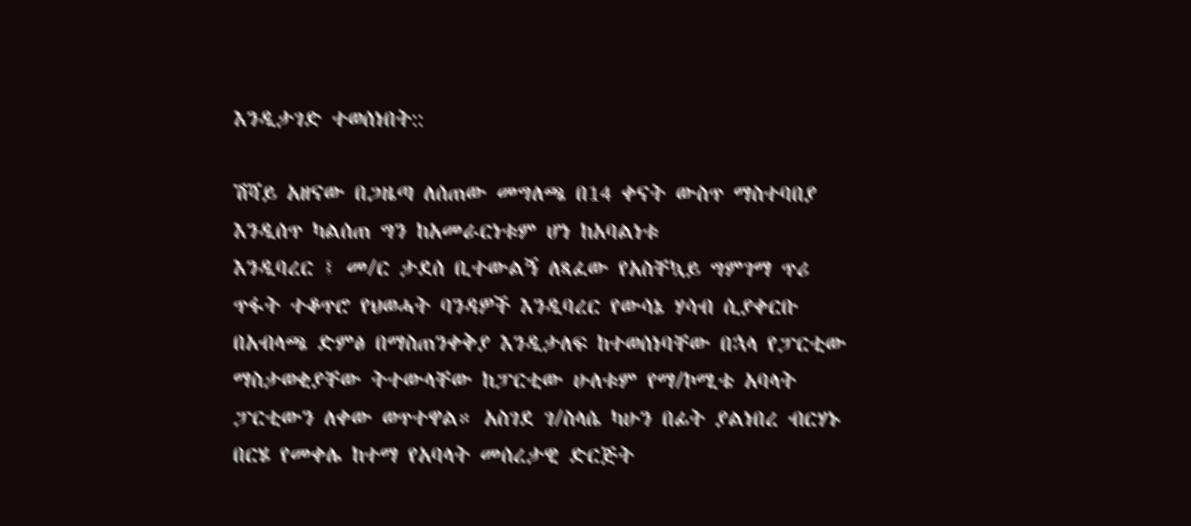እንዲታገድ ተወሰነበት::

ሽሻይ አዘናው በጋዜጣ ለሰጠው መግለጫ በ14 ቀናት ውስጥ ማስተባበያ እንዲሰጥ ካልሰጠ ግን ከአመራርነቱም ሆነ ከአባልነቱ
እንዲባረር ፤ መ/ር ታደሰ ቢተውልኝ ለጻፈው የአስቸኳይ ግምገማ ጥሪ ጥፋት ተቆጥሮ የህወሓት ባንዳዎች እንዲባረር የውሳኔ ሃሳብ ሲያቀርቡ በአብላጫ ድምፅ በማስጠንቀቅያ እንዲታለፍ ከተወሰነባቸው በኋላ የፓርቲው ማስታወቂያቸው ትተውላቸው ከፓርቲው ሁለቱም የማ/ኮሚቴ አባላት ፓርቲውን ለቀው ወጥተዋል። አስገደ ገ/ስላሴ ካሁን በፊት ያልነበረ ብርሃኑ በርሄ የመቀሌ ከተማ የአባላት መሰረታዊ ድርጅት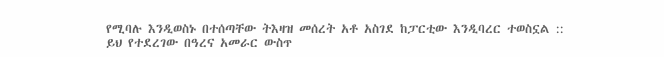የሚባሉ እንዲወስኑ በተሰጣቸው ትእዛዝ መሰረት አቶ አስገደ ከፓርቲው እንዲባረር ተወስኗል ::
ይህ የተደረገው በዓረና አመራር ውስጥ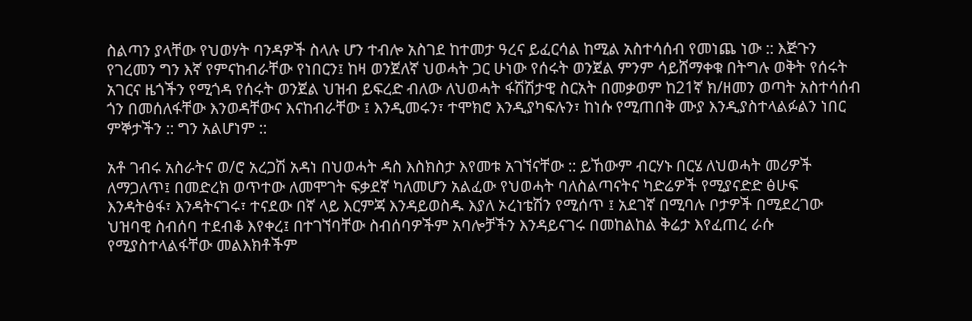ስልጣን ያላቸው የህወሃት ባንዳዎች ስላሉ ሆን ተብሎ አስገደ ከተመታ ዓረና ይፈርሳል ከሚል አስተሳሰብ የመነጨ ነው :: እጅጉን የገረመን ግን እኛ የምናከብራቸው የነበርን፤ ከዛ ወንጀለኛ ህወሓት ጋር ሁነው የሰሩት ወንጀል ምንም ሳይሸማቀቁ በትግሉ ወቅት የሰሩት አገርና ዜጎችን የሚጎዳ የሰሩት ወንጀል ህዝብ ይፍረድ ብለው ለህወሓት ፋሽሽታዊ ስርአት በመቃወም ከ21ኛ ክ/ዘመን ወጣት አስተሳሰብ ጎን በመሰለፋቸው እንወዳቸውና እናከብራቸው ፤ እንዲመሩን፣ ተሞክሮ እንዲያካፍሉን፣ ከነሱ የሚጠበቅ ሙያ እንዲያስተላልፉልን ነበር ምኞታችን :: ግን አልሆነም ::

አቶ ገብሩ አስራትና ወ/ሮ አረጋሽ አዳነ በህወሓት ዳስ እስክስታ እየመቱ አገኘናቸው :: ይኸውም ብርሃኑ በርሄ ለህወሓት መሪዎች
ለማጋለጥ፤ በመድረክ ወጥተው ለመሞገት ፍቃደኛ ካለመሆን አልፈው የህወሓት ባለስልጣናትና ካድሬዎች የሚያናድድ ፅሁፍ
እንዳትፅፋ፣ እንዳትናገሩ፣ ተናደው በኛ ላይ እርምጃ እንዳይወስዱ እያለ ኦረነቴሽን የሚሰጥ ፤ አደገኛ በሚባሉ ቦታዎች በሚደረገው ህዝባዊ ስብሰባ ተደብቆ እየቀረ፤ በተገኘባቸው ስብሰባዎችም አባሎቻችን እንዳይናገሩ በመከልከል ቅሬታ እየፈጠረ ራሱ የሚያስተላልፋቸው መልእክቶችም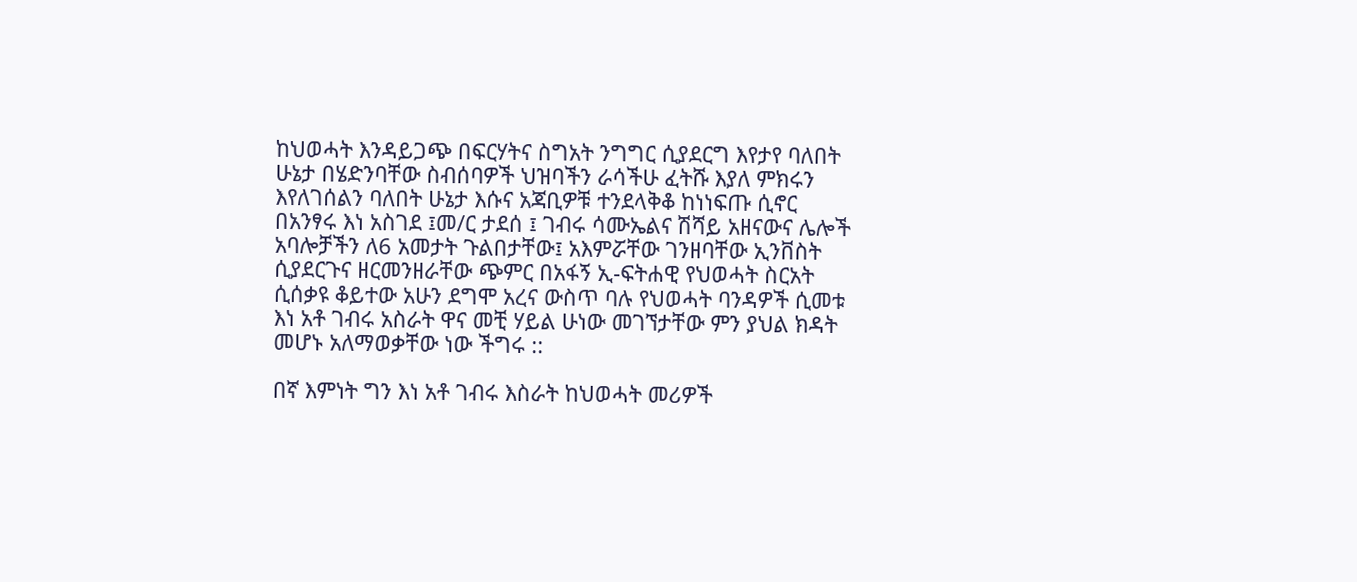ከህወሓት እንዳይጋጭ በፍርሃትና ስግአት ንግግር ሲያደርግ እየታየ ባለበት ሁኔታ በሄድንባቸው ስብሰባዎች ህዝባችን ራሳችሁ ፈትሹ እያለ ምክሩን እየለገሰልን ባለበት ሁኔታ እሱና አጃቢዎቹ ተንደላቅቆ ከነነፍጡ ሲኖር በአንፃሩ እነ አስገደ ፤መ/ር ታደሰ ፤ ገብሩ ሳሙኤልና ሽሻይ አዘናውና ሌሎች አባሎቻችን ለ6 አመታት ጉልበታቸው፤ አእምሯቸው ገንዘባቸው ኢንቨስት ሲያደርጉና ዘርመንዘራቸው ጭምር በአፋኝ ኢ-ፍትሐዊ የህወሓት ስርአት ሲሰቃዩ ቆይተው አሁን ደግሞ አረና ውስጥ ባሉ የህወሓት ባንዳዎች ሲመቱ እነ አቶ ገብሩ አስራት ዋና መቺ ሃይል ሁነው መገኘታቸው ምን ያህል ክዳት መሆኑ አለማወቃቸው ነው ችግሩ ::

በኛ እምነት ግን እነ አቶ ገብሩ እስራት ከህወሓት መሪዎች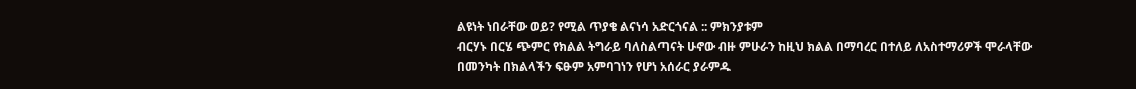ልዩነት ነበራቸው ወይ? የሚል ጥያቄ ልናነሳ አድርጎናል :: ምክንያቱም
ብርሃኑ በርሄ ጭምር የክልል ትግራይ ባለስልጣናት ሁኖው ብዙ ምሁራን ከዚህ ክልል በማባረር በተለይ ለአስተማሪዎች ሞራላቸው
በመንካት በክልላችን ፍፁም አምባገነን የሆነ አሰራር ያራምዱ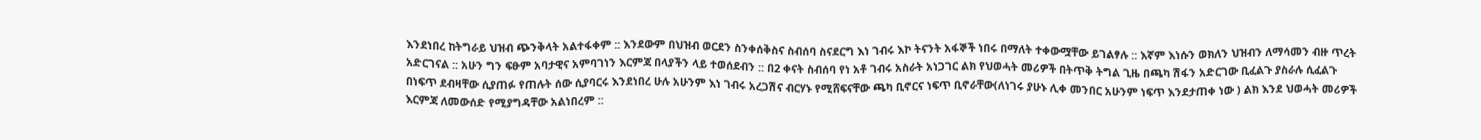እንደነበረ ከትግራይ ህዝብ ጭንቅላት አልተፋቀም :: እንደውም በህዝብ ወርደን ስንቀሰቅስና ስብሰባ ስናደርግ እነ ገብሩ እኮ ትናንት አፋኞች ነበሩ በማለት ተቀውሟቸው ይገልፃሉ :: እኛም እነሱን ወክለን ህዝብን ለማሳመን ብዙ ጥረት አድርገናል :: አሁን ግን ፍፁም አባታዊና አምባገነን እርምጃ በላያችን ላይ ተወሰደብን :: በ2 ቀናት ስብሰባ የነ አቶ ገብሩ አስራት አነጋገር ልክ የህወሓት መሪዎች በትጥቅ ትግል ጊዜ በጫካ ሽፋን አድርገው ቢፈልጉ ያስራሉ ሲፈልጉ በነፍጥ ደብዛቸው ሲያጠፉ የጠሉት ሰው ሲያባርሩ እንደነበረ ሁሉ አሁንም እነ ገብሩ አረጋሽና ብርሃኑ የሚሸፍናቸው ጫካ ቢኖርና ነፍጥ ቢኖራቸው(ለነገሩ ያሁኑ ሊቀ መንበር አሁንም ነፍጥ እንደታጠቀ ነው ) ልክ እንደ ህወሓት መሪዎች እርምጃ ለመውሰድ የሚያግዳቸው አልነበረም ::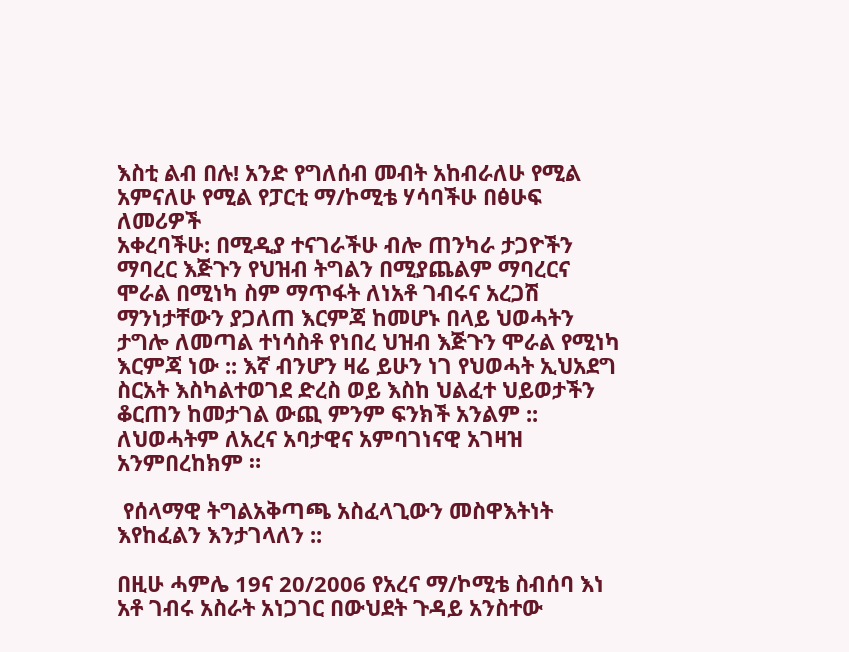እስቲ ልብ በሉ! አንድ የግለሰብ መብት አከብራለሁ የሚል አምናለሁ የሚል የፓርቲ ማ/ኮሚቴ ሃሳባችሁ በፅሁፍ ለመሪዎች
አቀረባችሁ: በሚዲያ ተናገራችሁ ብሎ ጠንካራ ታጋዮችን ማባረር እጅጉን የህዝብ ትግልን በሚያጨልም ማባረርና ሞራል በሚነካ ስም ማጥፋት ለነአቶ ገብሩና አረጋሽ ማንነታቸውን ያጋለጠ እርምጃ ከመሆኑ በላይ ህወሓትን ታግሎ ለመጣል ተነሳስቶ የነበረ ህዝብ እጅጉን ሞራል የሚነካ እርምጃ ነው :: እኛ ብንሆን ዛሬ ይሁን ነገ የህወሓት ኢህአደግ ስርአት እስካልተወገደ ድረስ ወይ እስከ ህልፈተ ህይወታችን ቆርጠን ከመታገል ውጪ ምንም ፍንክች አንልም :: ለህወሓትም ለአረና አባታዊና አምባገነናዊ አገዛዝ አንምበረከክም ።

 የሰላማዊ ትግልአቅጣጫ አስፈላጊውን መስዋእትነት እየከፈልን እንታገላለን ::

በዚሁ ሓምሌ 19ና 20/2006 የአረና ማ/ኮሚቴ ስብሰባ እነ አቶ ገብሩ አስራት አነጋገር በውህደት ጉዳይ አንስተው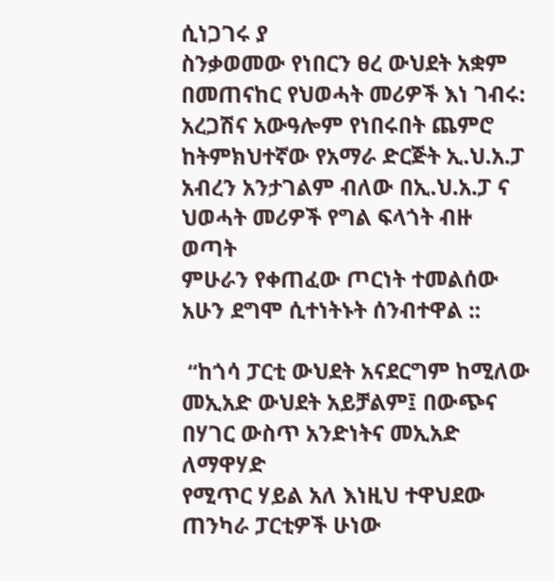ሲነጋገሩ ያ
ስንቃወመው የነበርን ፀረ ውህደት አቋም በመጠናከር የህወሓት መሪዎች እነ ገብሩ: አረጋሽና አውዓሎም የነበሩበት ጨምሮ
ከትምክህተኛው የአማራ ድርጅት ኢ.ህ.አ.ፓ አብረን አንታገልም ብለው በኢ.ህ.አ.ፓ ና ህወሓት መሪዎች የግል ፍላጎት ብዙ ወጣት
ምሁራን የቀጠፈው ጦርነት ተመልሰው አሁን ደግሞ ሲተነትኑት ሰንብተዋል ::

 “ከጎሳ ፓርቲ ውህደት አናደርግም ከሚለው መኢአድ ውህደት አይቻልም፤ በውጭና በሃገር ውስጥ አንድነትና መኢአድ ለማዋሃድ
የሚጥር ሃይል አለ እነዚህ ተዋህደው ጠንካራ ፓርቲዎች ሁነው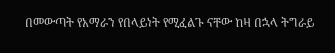በመውጣት የአማራን የበላይነት የሚፈልጉ ናቸው ከዛ በኋላ ትግራይ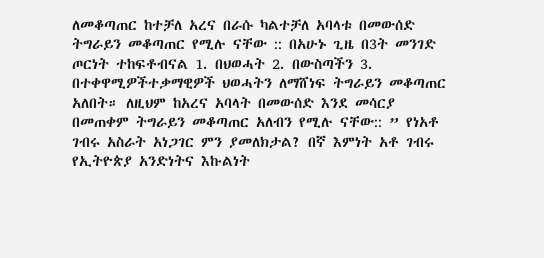ለመቆጣጠር ከተቻለ አረና በራሱ ካልተቻለ አባላቱ በመውሰድ ትግራይን መቆጣጠር የሚሉ ናቸው :: በአሁኑ ጊዜ በ3ት መንገድ ጦርነት ተከፍቶብናል 1. በህወሓት 2. በውስጣችን 3. በተቀዋሚዎችተቃማዊዎች ህወሓትን ለማሸነፍ ትግራይን መቆጣጠር አለበት። ለዚህም ከአረና አባላት በመውሰድ እንደ መሳርያ በመጠቀም ትግራይን መቆጣጠር አለብን የሚሉ ናቸው:: ” የነአቶ ገብሩ አስራት አነጋገር ምን ያመለክታል? በኛ እምነት አቶ ገብሩ የኢትዮጵያ አንድነትና እኩልነት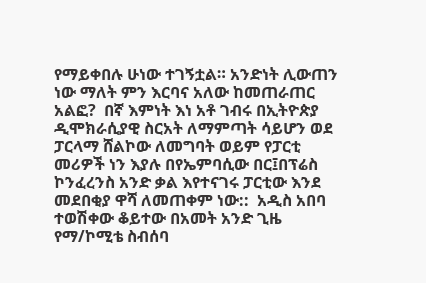የማይቀበሉ ሁነው ተገኝቷል። አንድነት ሊውጠን ነው ማለት ምን እርባና አለው ከመጠራጠር አልፎ?  በኛ እምነት እነ አቶ ገብሩ በኢትዮጵያ ዲሞክራሲያዊ ስርአት ለማምጣት ሳይሆን ወደ ፓርላማ ሸልኮው ለመግባት ወይም የፓርቲ መሪዎች ነን እያሉ በየኤምባሲው በር፤በፕሬስ ኮንፈረንስ አንድ ቃል እየተናገሩ ፓርቲው እንደ መደበቂያ ዋሻ ለመጠቀም ነው::  አዲስ አበባ ተወሽቀው ቆይተው በአመት አንድ ጊዜ የማ/ኮሚቴ ስብሰባ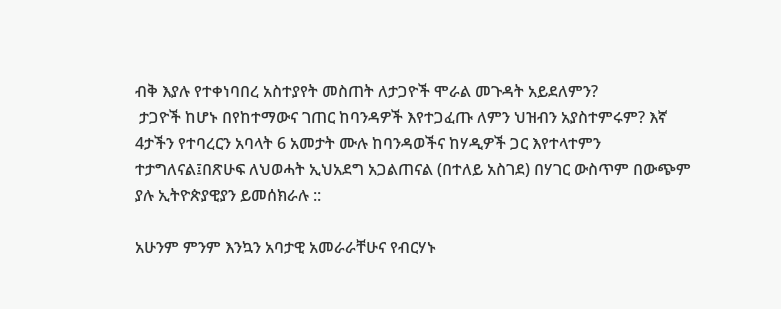ብቅ እያሉ የተቀነባበረ አስተያየት መስጠት ለታጋዮች ሞራል መጉዳት አይደለምን?
 ታጋዮች ከሆኑ በየከተማውና ገጠር ከባንዳዎች እየተጋፈጡ ለምን ህዝብን አያስተምሩም? እኛ 4ታችን የተባረርን አባላት 6 አመታት ሙሉ ከባንዳወችና ከሃዲዎች ጋር እየተላተምን ተታግለናል፤በጽሁፍ ለህወሓት ኢህአደግ አጋልጠናል (በተለይ አስገደ) በሃገር ውስጥም በውጭም ያሉ ኢትዮጵያዊያን ይመሰክራሉ ::

አሁንም ምንም እንኳን አባታዊ አመራራቸሁና የብርሃኑ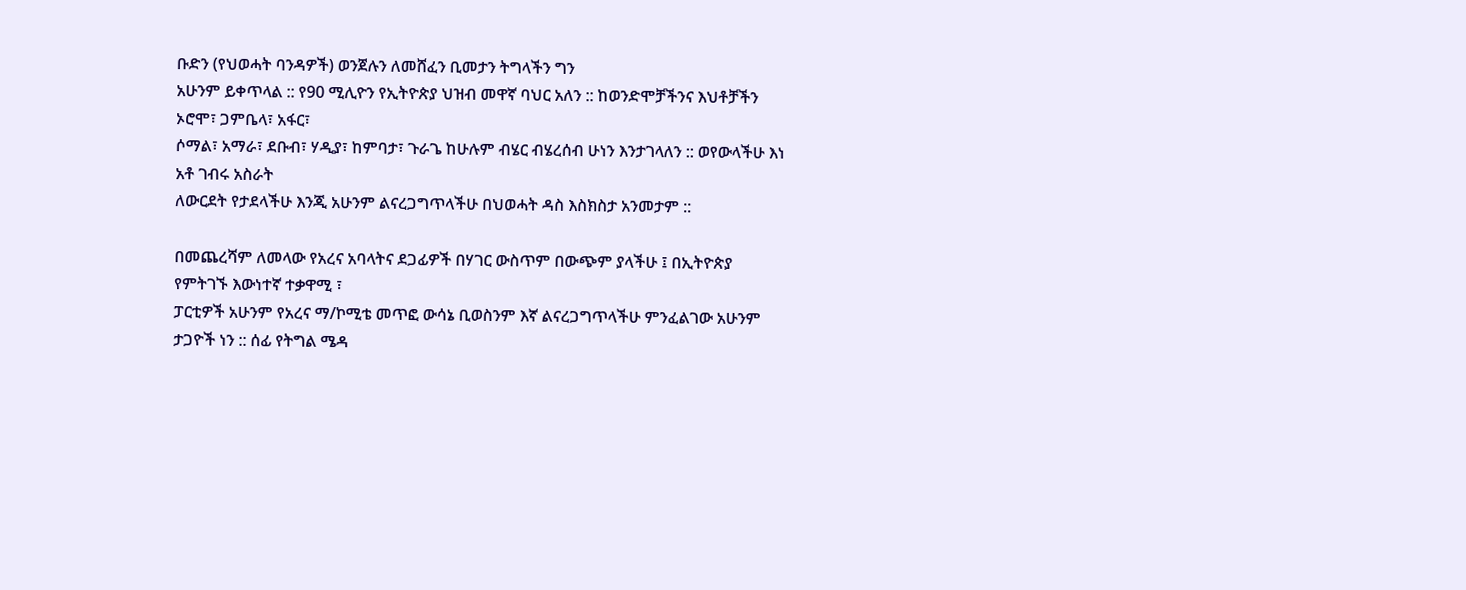ቡድን (የህወሓት ባንዳዎች) ወንጀሉን ለመሸፈን ቢመታን ትግላችን ግን
አሁንም ይቀጥላል :: የ90 ሚሊዮን የኢትዮጵያ ህዝብ መዋኛ ባህር አለን :: ከወንድሞቻችንና እህቶቻችን ኦሮሞ፣ ጋምቤላ፣ አፋር፣
ሶማል፣ አማራ፣ ደቡብ፣ ሃዲያ፣ ከምባታ፣ ጉራጌ ከሁሉም ብሄር ብሄረሰብ ሁነን እንታገላለን :: ወየውላችሁ እነ አቶ ገብሩ አስራት
ለውርደት የታደላችሁ እንጂ አሁንም ልናረጋግጥላችሁ በህወሓት ዳስ እስክስታ አንመታም ::

በመጨረሻም ለመላው የአረና አባላትና ደጋፊዎች በሃገር ውስጥም በውጭም ያላችሁ ፤ በኢትዮጵያ የምትገኙ እውነተኛ ተቃዋሚ ፣
ፓርቲዎች አሁንም የአረና ማ/ኮሚቴ መጥፎ ውሳኔ ቢወስንም እኛ ልናረጋግጥላችሁ ምንፈልገው አሁንም ታጋዮች ነን :: ሰፊ የትግል ሜዳ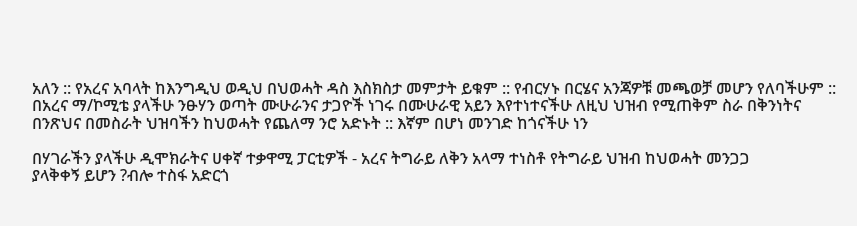አለን :: የአረና አባላት ከእንግዲህ ወዲህ በህወሓት ዳስ እስክስታ መምታት ይቁም :: የብርሃኑ በርሄና አንጃዎቹ መጫወቻ መሆን የለባችሁም :: በአረና ማ/ኮሚቴ ያላችሁ ንፁሃን ወጣት ሙሁራንና ታጋዮች ነገሩ በሙሁራዊ አይን እየተነተናችሁ ለዚህ ህዝብ የሚጠቅም ስራ በቅንነትና በንጽህና በመስራት ህዝባችን ከህወሓት የጨለማ ንሮ አድኑት :: እኛም በሆነ መንገድ ከጎናችሁ ነን

በሃገራችን ያላችሁ ዲሞክራትና ሀቀኛ ተቃዋሚ ፓርቲዎች - አረና ትግራይ ለቅን አላማ ተነስቶ የትግራይ ህዝብ ከህወሓት መንጋጋ
ያላቅቀኝ ይሆን ?ብሎ ተስፋ አድርጎ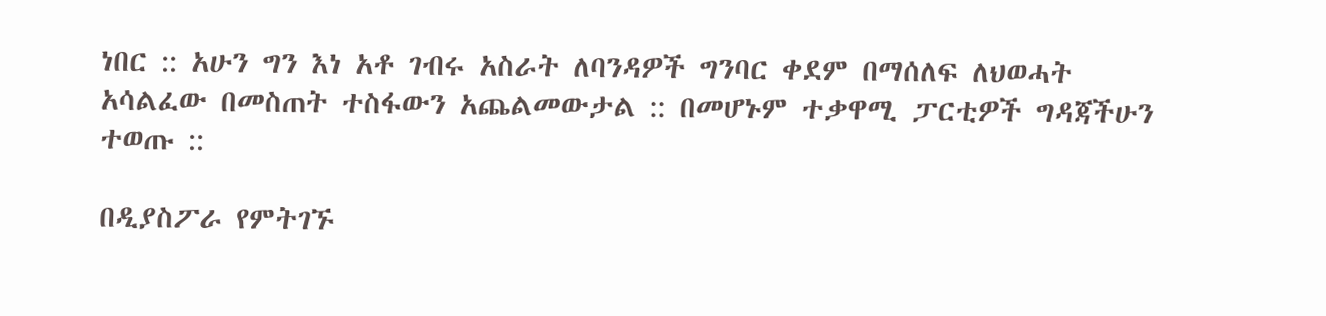ነበር :: አሁን ግን እነ አቶ ገብሩ አስራት ለባንዳዎች ግንባር ቀደም በማሰለፍ ለህወሓት አሳልፈው በመስጠት ተስፋውን አጨልመውታል :: በመሆኑም ተቃዋሚ ፓርቲዎች ግዳጃችሁን ተወጡ ::

በዲያስፖራ የምትገኙ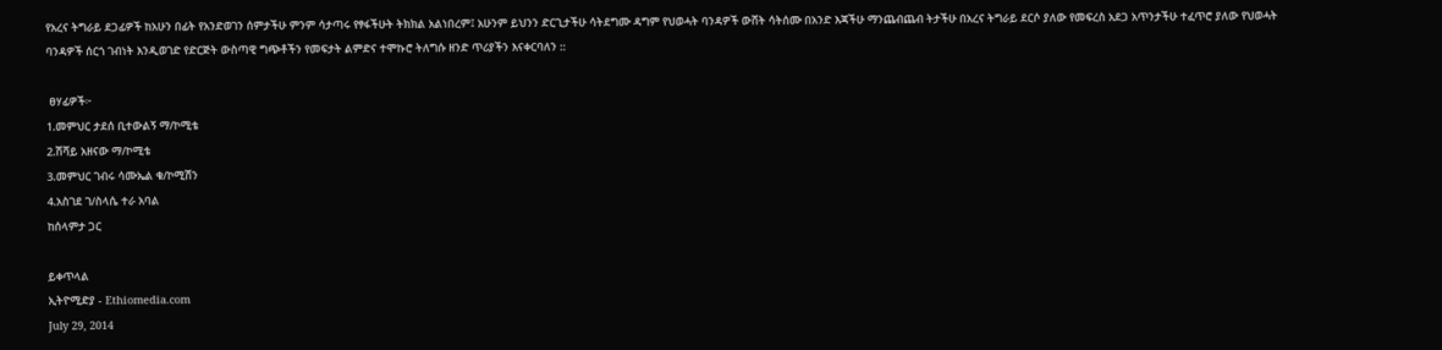የአረና ትግራይ ደጋፊዎች ከአሁን በፊት የአንድወገን ሰምታችሁ ምንም ሳታጣሩ የፃፋችሁት ትክክል አልነበረም፤ አሁንም ይህንን ድርጊታችሁ ሳትደግሙ ዳግም የህወሓት ባንዳዎች ውሸት ሳትሰሙ በአንድ እጃችሁ ማንጨብጨብ ትታችሁ በአረና ትግራይ ደርሶ ያለው የመፍረስ አደጋ አጥንታችሁ ተፈጥሮ ያለው የህወሓት ባንዳዎች ሰርጎ ገብነት እንዲወገድ የድርጅት ውስጣዊ ግጭቶችን የመፍታት ልምድና ተሞኩሮ ትለግሱ ዘንድ ጥሪያችን እናቀርባለን ::

 ፀሃፊዎች፦
1.መምህር ታደሰ ቢተውልኝ ማ/ኮሚቴ
2.ሽሻይ አዘናው ማ/ኮሚቴ
3.መምህር ገብሩ ሳሙኤል ቁ/ኮሚሽን
4.አስገደ ገ/ስላሴ ተራ አባል
ከሰላምታ ጋር

ይቀጥላል
ኢትዮሚድያ - Ethiomedia.com
July 29, 2014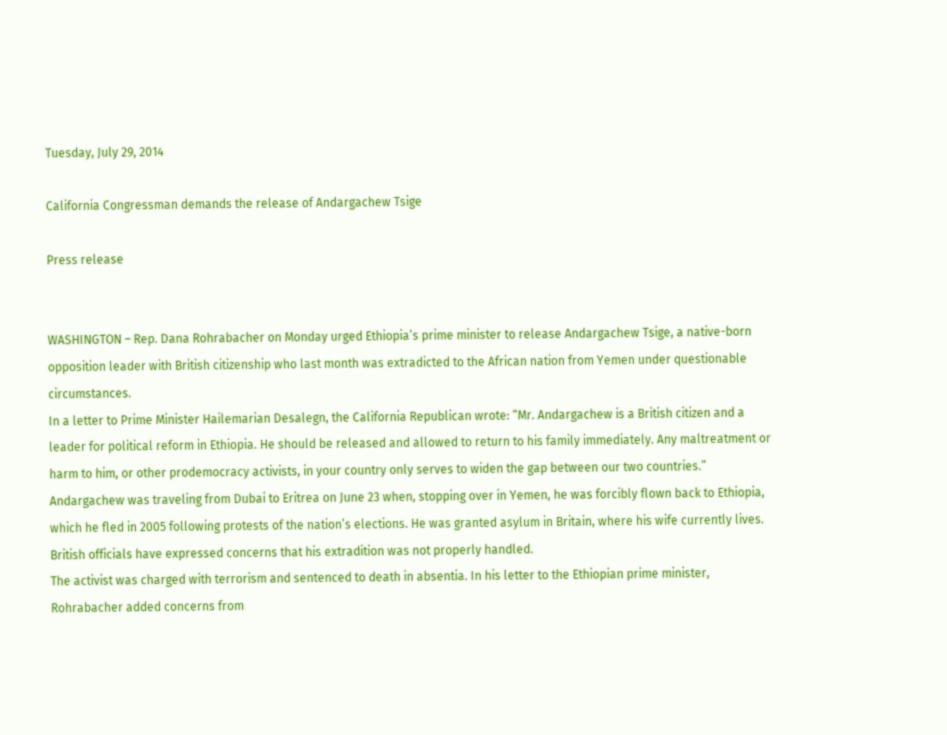Tuesday, July 29, 2014

California Congressman demands the release of Andargachew Tsige

Press release


WASHINGTON – Rep. Dana Rohrabacher on Monday urged Ethiopia’s prime minister to release Andargachew Tsige, a native-born opposition leader with British citizenship who last month was extradicted to the African nation from Yemen under questionable circumstances.
In a letter to Prime Minister Hailemarian Desalegn, the California Republican wrote: “Mr. Andargachew is a British citizen and a leader for political reform in Ethiopia. He should be released and allowed to return to his family immediately. Any maltreatment or harm to him, or other prodemocracy activists, in your country only serves to widen the gap between our two countries.”
Andargachew was traveling from Dubai to Eritrea on June 23 when, stopping over in Yemen, he was forcibly flown back to Ethiopia, which he fled in 2005 following protests of the nation’s elections. He was granted asylum in Britain, where his wife currently lives. British officials have expressed concerns that his extradition was not properly handled.
The activist was charged with terrorism and sentenced to death in absentia. In his letter to the Ethiopian prime minister, Rohrabacher added concerns from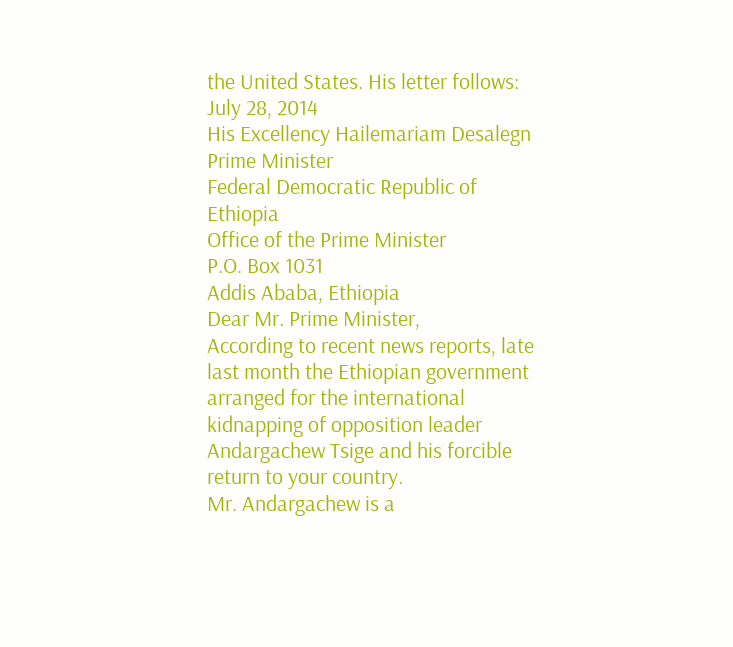the United States. His letter follows:
July 28, 2014
His Excellency Hailemariam Desalegn
Prime Minister
Federal Democratic Republic of Ethiopia
Office of the Prime Minister
P.O. Box 1031
Addis Ababa, Ethiopia
Dear Mr. Prime Minister,
According to recent news reports, late last month the Ethiopian government arranged for the international kidnapping of opposition leader Andargachew Tsige and his forcible return to your country.
Mr. Andargachew is a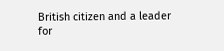British citizen and a leader for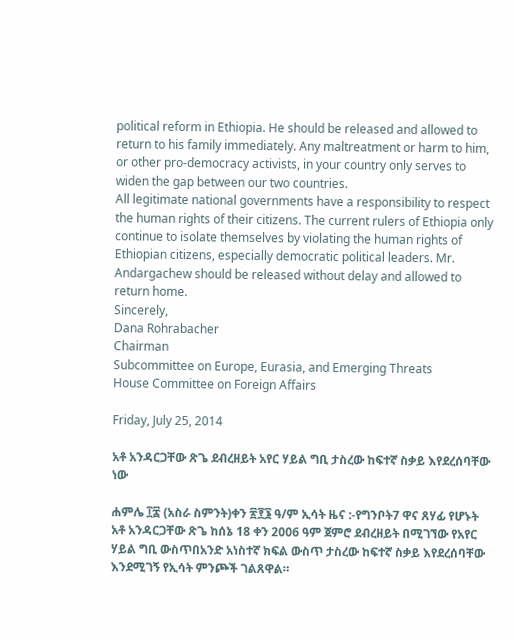political reform in Ethiopia. He should be released and allowed to return to his family immediately. Any maltreatment or harm to him, or other pro-democracy activists, in your country only serves to widen the gap between our two countries.
All legitimate national governments have a responsibility to respect the human rights of their citizens. The current rulers of Ethiopia only continue to isolate themselves by violating the human rights of Ethiopian citizens, especially democratic political leaders. Mr. Andargachew should be released without delay and allowed to return home.
Sincerely,
Dana Rohrabacher
Chairman
Subcommittee on Europe, Eurasia, and Emerging Threats
House Committee on Foreign Affairs

Friday, July 25, 2014

አቶ አንዳርጋቸው ጽጌ ደብረዘይት አየር ሃይል ግቢ ታስረው ከፍተኛ ስቃይ እየደረሰባቸው ነው

ሐምሌ ፲፰ (አስራ ስምንት)ቀን ፳፻፮ ዓ/ም ኢሳት ዜና :-የግንቦት7 ዋና ጸሃፊ የሆኑት አቶ አንዳርጋቸው ጽጌ ከሰኔ 18 ቀን 2006 ዓም ጀምሮ ደብረዘይት በሚገኘው የአየር ሃይል ግቢ ውስጥበአንድ አነስተኛ ክፍል ውስጥ ታስረው ከፍተኛ ስቃይ እየደረሰባቸው እንደሚገኝ የኢሳት ምንጮች ገልጸዋል።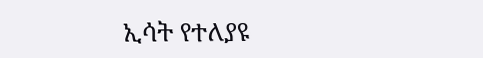ኢሳት የተለያዩ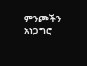ምንጮችን አነጋግሮ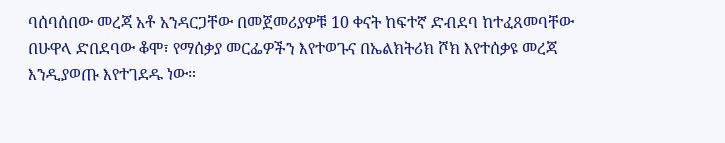ባሰባሰበው መረጃ አቶ አንዳርጋቸው በመጀመሪያዎቹ 10 ቀናት ከፍተኛ ድብደባ ከተፈጸመባቸው በሁዋላ ድበደባው ቆሞ፣ የማሰቃያ መርፌዎችን እየተወጉና በኤልክትሪክ ሾክ እየተሰቃዩ መረጃ እንዲያወጡ እየተገደዱ ነው።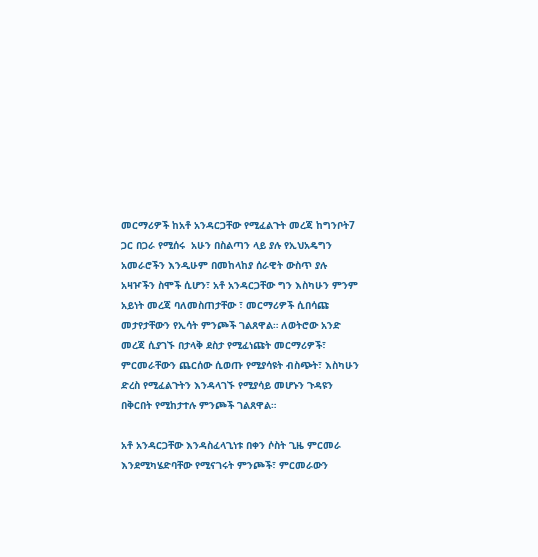መርማሪዎች ከአቶ አንዳርጋቸው የሚፈልጉት መረጃ ከግንቦት7 ጋር በጋራ የሚሰሩ  አሁን በስልጣን ላይ ያሉ የኢህአዴግን አመራሮችን እንዲሁም በመከላከያ ሰራዊት ውስጥ ያሉ አዛዦችን ስሞች ሲሆን፣ አቶ አንዳርጋቸው ግን እስካሁን ምንም አይነት መረጃ ባለመስጠታቸው ፣ መርማሪዎች ሲበሳጩ መታየታቸውን የኢሳት ምንጮች ገልጸዋል። ለወትሮው አንድ መረጃ ሲያገኙ በታላቅ ደስታ የሚፈነጩት መርማሪዎች፣ ምርመራቸውን ጨርሰው ሲወጡ የሚያሳዩት ብስጭት፣ እስካሁን ድረስ የሚፈልጉትን እንዳላገኙ የሚያሳይ መሆኑን ጉዳዩን በቅርበት የሚከታተሉ ምንጮች ገልጸዋል።

አቶ አንዳርጋቸው እንዳስፈላጊነቱ በቀን ሶስት ጊዜ ምርመራ እንደሚካሄድባቸው የሚናገሩት ምንጮች፣ ምርመራውን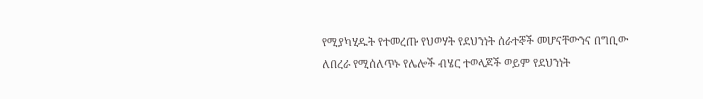የሚያካሂዱት የተመረጡ የህወሃት የደህንነት ሰራተኞች መሆናቸውንና በግቢው ለበረራ የሚሰለጥኑ የሌሎች ብሄር ተወላጆች ወይም የደህንነት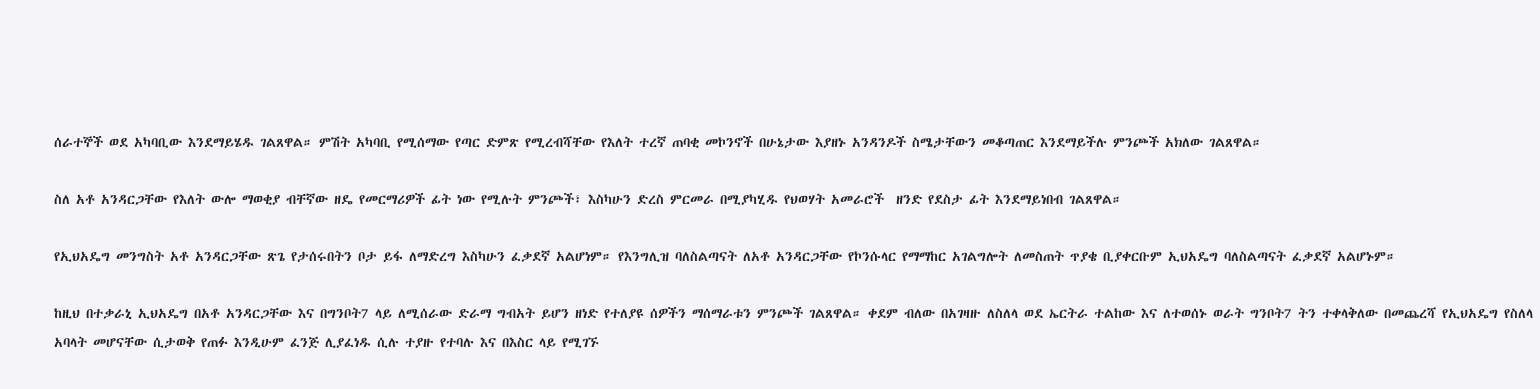ሰራተኞች ወደ አካባቢው እንደማይሄዱ ገልጸዋል። ምሽት አካባቢ የሚሰማው የጣር ድምጽ የሚረብሻቸው የእለት ተረኛ ጠባቂ መኮንኖች በሁኔታው እያዘኑ አንዳንዶች ስሜታቸውን መቆጣጠር እንደማይችሉ ምንጮች አክለው ገልጸዋል።

ስለ አቶ አንዳርጋቸው የእለት ውሎ ማወቂያ ብቸኛው ዘዴ የመርማሪዎች ፊት ነው የሚሉት ምንጮች፣ እስካሁን ድረስ ምርመራ በሚያካሂዱ የህወሃት አመራሮች  ዘንድ የደስታ ፊት እንደማይነበብ ገልጸዋል።

የኢህአዴግ መንግስት አቶ አንዳርጋቸው ጽጌ የታሰሩበትን ቦታ ይፋ ለማድረግ እስካሁን ፈቃደኛ አልሆነም። የእንግሊዝ ባለስልጣናት ለአቶ አንዳርጋቸው የኮንሱላር የማማከር አገልግሎት ለመስጠት ጥያቄ ቢያቀርቡም ኢህአዴግ ባለስልጣናት ፈቃደኛ አልሆኑም።

ከዚህ በተቃራኒ ኢህአዴግ በአቶ አንዳርጋቸው እና በግንቦት7 ላይ ለሚሰራው ድራማ ግብአት ይሆን ዘነድ የተለያዩ ሰዎችን ማሰማራቱን ምንጮች ገልጸዋል። ቀደም ብለው በአገዛዙ ለስለላ ወደ ኤርትራ ተልከው እና ለተወሰኑ ወራት ግንቦት7 ትን ተቀላቅለው በመጨረሻ የኢህአዴግ የስለላ አባላት መሆናቸው ሲታወቅ የጠፉ እንዲሁም ፈንጅ ሊያፈነዱ ሲሉ ተያዙ የተባሉ እና በእስር ላይ የሚገኙ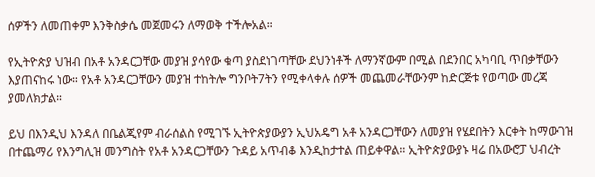ሰዎችን ለመጠቀም እንቅስቃሴ መጀመሩን ለማወቅ ተችሎአል።

የኢትዮጵያ ህዝብ በአቶ አንዳርጋቸው መያዝ ያሳየው ቁጣ ያስደነገጣቸው ደህንነቶች ለማንኛውም በሚል በደንበር አካባቢ ጥበቃቸውን እያጠናከሩ ነው። የአቶ አንዳርጋቸውን መያዝ ተከትሎ ግንቦት7ትን የሚቀላቀሉ ሰዎች መጨመራቸውንም ከድርጅቱ የወጣው መረጃ ያመለክታል።

ይህ በእንዲህ እንዳለ በቤልጂየም ብራሰልስ የሚገኙ ኢትዮጵያውያን ኢህአዴግ አቶ አንዳርጋቸውን ለመያዝ የሄደበትን እርቀት ከማውገዝ በተጨማሪ የእንግሊዝ መንግስት የአቶ አንዳርጋቸውን ጉዳይ አጥብቆ እንዲከታተል ጠይቀዋል። ኢትዮጵያውያኑ ዛሬ በአውሮፓ ህብረት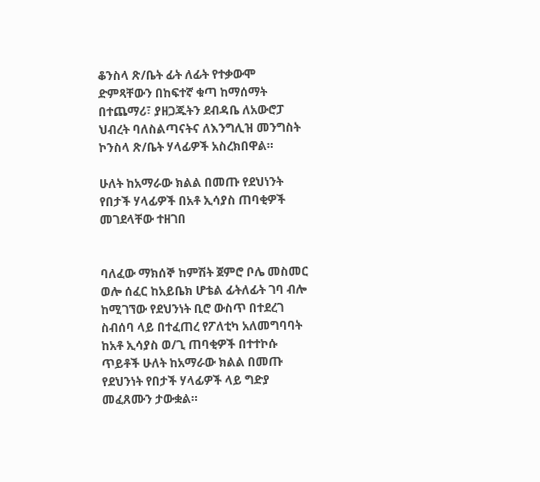ቆንስላ ጽ/ቤት ፊት ለፊት የተቃውሞ ድምጻቸውን በከፍተኛ ቁጣ ከማሰማት በተጨማሪ፣ ያዘጋጁትን ደብዳቤ ለአውሮፓ ህብረት ባለስልጣናትና ለእንግሊዝ መንግስት ኮንስላ ጽ/ቤት ሃላፊዎች አስረክበዋል።

ሁለት ከአማራው ክልል በመጡ የደህነንት የበታች ሃላፊዎች በአቶ ኢሳያስ ጠባቂዎች መገደላቸው ተዘገበ


ባለፈው ማክሰኞ ከምሽት ጀምሮ ቦሌ መስመር ወሎ ሰፈር ከአይቤክ ሆቴል ፊትለፊት ገባ ብሎ ከሚገኘው የደህንነት ቢሮ ውስጥ በተደረገ ስብሰባ ላይ በተፈጠረ የፖለቲካ አለመግባባት ከአቶ ኢሳያስ ወ/ጊ ጠባቂዎች በተተኮሱ ጥይቶች ሁለት ከአማራው ክልል በመጡ የደህንነት የበታች ሃላፊዎች ላይ ግድያ መፈጸሙን ታውቋል።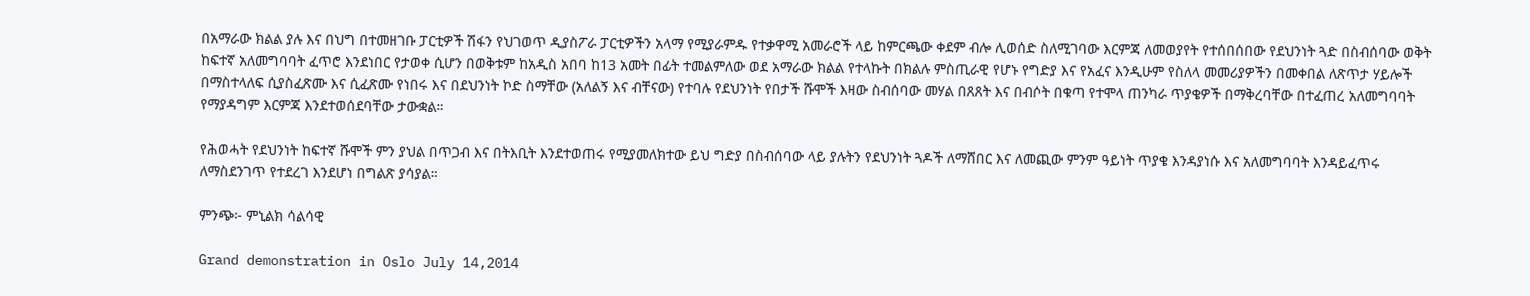በአማራው ክልል ያሉ እና በህግ በተመዘገቡ ፓርቲዎች ሽፋን የህገወጥ ዲያስፖራ ፓርቲዎችን አላማ የሚያራምዱ የተቃዋሚ አመራሮች ላይ ከምርጫው ቀደም ብሎ ሊወሰድ ስለሚገባው እርምጃ ለመወያየት የተሰበሰበው የደህንነት ጓድ በስብሰባው ወቅት ከፍተኛ አለመግባባት ፈጥሮ እንደነበር የታወቀ ሲሆን በወቅቱም ከአዲስ አበባ ከ13 አመት በፊት ተመልምለው ወደ አማራው ክልል የተላኩት በክልሉ ምስጢራዊ የሆኑ የግድያ እና የአፈና እንዲሁም የስለላ መመሪያዎችን በመቀበል ለጽጥታ ሃይሎች በማስተላለፍ ሲያስፈጽሙ እና ሲፈጽሙ የነበሩ እና በደህንነት ኮድ ስማቸው (አለልኝ እና ብቸናው) የተባሉ የደህንነት የበታች ሹሞች እዛው ስብሰባው መሃል በጸጸት እና በብሶት በቁጣ የተሞላ ጠንካራ ጥያቄዎች በማቅረባቸው በተፈጠረ አለመግባባት የማያዳግም እርምጃ እንደተወሰደባቸው ታውቋል።

የሕወሓት የደህንነት ከፍተኛ ሹሞች ምን ያህል በጥጋብ እና በትእቢት እንደተወጠሩ የሚያመለክተው ይህ ግድያ በስብሰባው ላይ ያሉትን የደህንነት ጓዶች ለማሸበር እና ለመጪው ምንም ዓይነት ጥያቄ እንዳያነሱ እና አለመግባባት እንዳይፈጥሩ ለማስደንገጥ የተደረገ እንደሆነ በግልጽ ያሳያል።

ምንጭ፦ ምኒልክ ሳልሳዊ

Grand demonstration in Oslo July 14,2014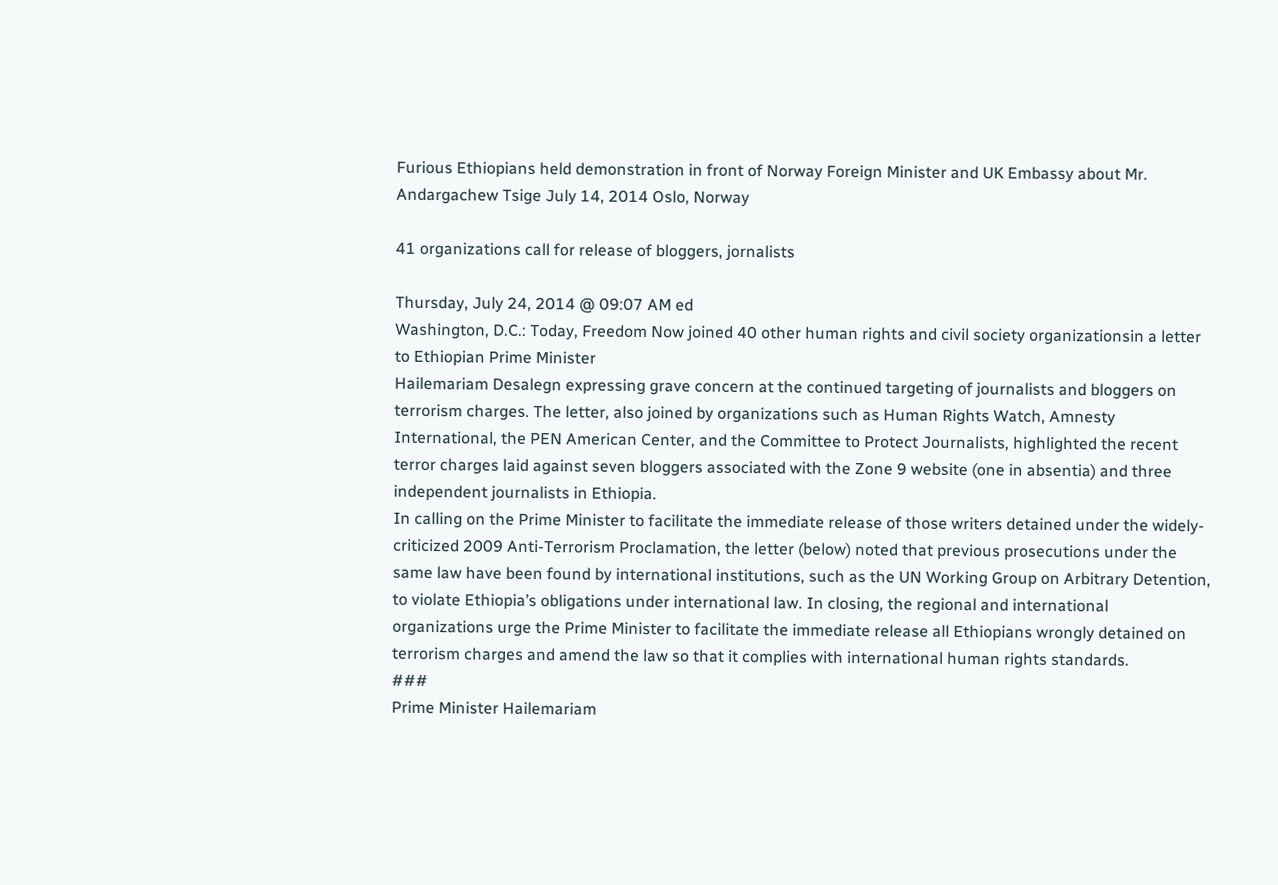Furious Ethiopians held demonstration in front of Norway Foreign Minister and UK Embassy about Mr. Andargachew Tsige July 14, 2014 Oslo, Norway

41 organizations call for release of bloggers, jornalists

Thursday, July 24, 2014 @ 09:07 AM ed
Washington, D.C.: Today, Freedom Now joined 40 other human rights and civil society organizationsin a letter to Ethiopian Prime Minister
Hailemariam Desalegn expressing grave concern at the continued targeting of journalists and bloggers on terrorism charges. The letter, also joined by organizations such as Human Rights Watch, Amnesty International, the PEN American Center, and the Committee to Protect Journalists, highlighted the recent terror charges laid against seven bloggers associated with the Zone 9 website (one in absentia) and three independent journalists in Ethiopia.
In calling on the Prime Minister to facilitate the immediate release of those writers detained under the widely-criticized 2009 Anti-Terrorism Proclamation, the letter (below) noted that previous prosecutions under the same law have been found by international institutions, such as the UN Working Group on Arbitrary Detention, to violate Ethiopia’s obligations under international law. In closing, the regional and international organizations urge the Prime Minister to facilitate the immediate release all Ethiopians wrongly detained on terrorism charges and amend the law so that it complies with international human rights standards.
###
Prime Minister Hailemariam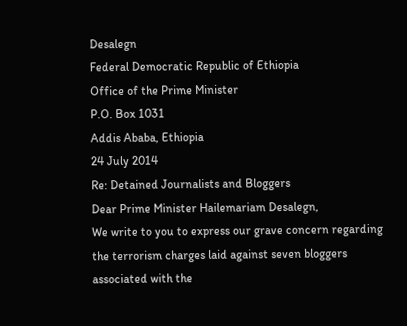Desalegn
Federal Democratic Republic of Ethiopia
Office of the Prime Minister
P.O. Box 1031
Addis Ababa, Ethiopia
24 July 2014
Re: Detained Journalists and Bloggers
Dear Prime Minister Hailemariam Desalegn,
We write to you to express our grave concern regarding the terrorism charges laid against seven bloggers associated with the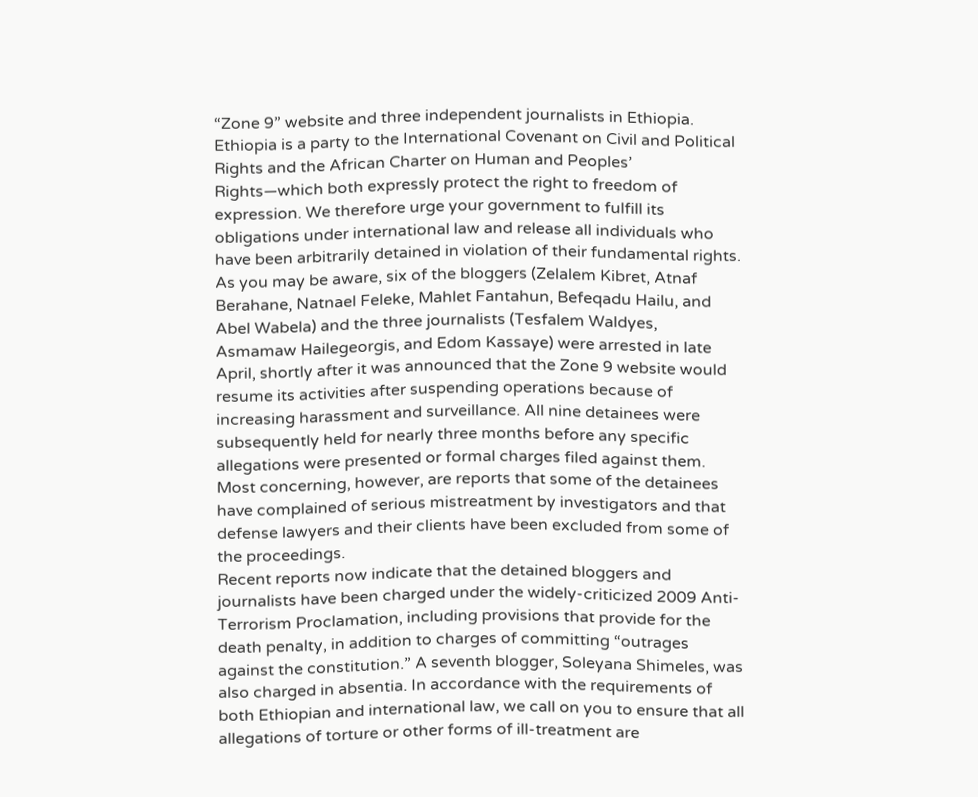“Zone 9” website and three independent journalists in Ethiopia. Ethiopia is a party to the International Covenant on Civil and Political Rights and the African Charter on Human and Peoples’ Rights—which both expressly protect the right to freedom of expression. We therefore urge your government to fulfill its obligations under international law and release all individuals who have been arbitrarily detained in violation of their fundamental rights.
As you may be aware, six of the bloggers (Zelalem Kibret, Atnaf Berahane, Natnael Feleke, Mahlet Fantahun, Befeqadu Hailu, and Abel Wabela) and the three journalists (Tesfalem Waldyes, Asmamaw Hailegeorgis, and Edom Kassaye) were arrested in late April, shortly after it was announced that the Zone 9 website would resume its activities after suspending operations because of increasing harassment and surveillance. All nine detainees were subsequently held for nearly three months before any specific allegations were presented or formal charges filed against them. Most concerning, however, are reports that some of the detainees have complained of serious mistreatment by investigators and that defense lawyers and their clients have been excluded from some of the proceedings.
Recent reports now indicate that the detained bloggers and journalists have been charged under the widely-criticized 2009 Anti-Terrorism Proclamation, including provisions that provide for the death penalty, in addition to charges of committing “outrages against the constitution.” A seventh blogger, Soleyana Shimeles, was also charged in absentia. In accordance with the requirements of both Ethiopian and international law, we call on you to ensure that all allegations of torture or other forms of ill-treatment are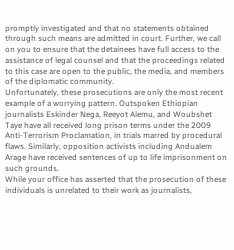promptly investigated and that no statements obtained through such means are admitted in court. Further, we call on you to ensure that the detainees have full access to the assistance of legal counsel and that the proceedings related to this case are open to the public, the media, and members of the diplomatic community.
Unfortunately, these prosecutions are only the most recent example of a worrying pattern. Outspoken Ethiopian journalists Eskinder Nega, Reeyot Alemu, and Woubshet Taye have all received long prison terms under the 2009 Anti-Terrorism Proclamation, in trials marred by procedural flaws. Similarly, opposition activists including Andualem Arage have received sentences of up to life imprisonment on such grounds.
While your office has asserted that the prosecution of these individuals is unrelated to their work as journalists,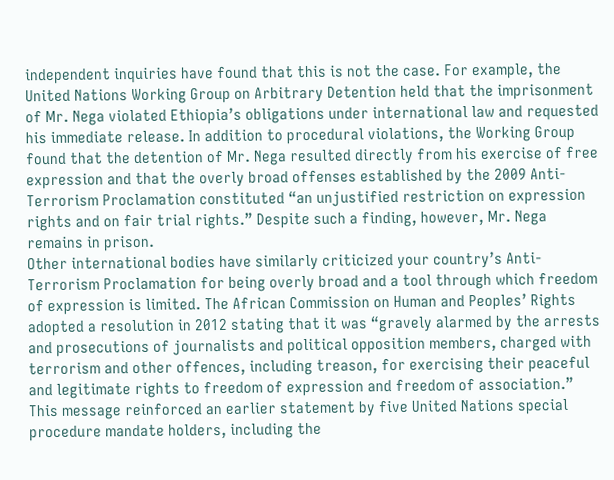independent inquiries have found that this is not the case. For example, the United Nations Working Group on Arbitrary Detention held that the imprisonment of Mr. Nega violated Ethiopia’s obligations under international law and requested his immediate release. In addition to procedural violations, the Working Group found that the detention of Mr. Nega resulted directly from his exercise of free expression and that the overly broad offenses established by the 2009 Anti-Terrorism Proclamation constituted “an unjustified restriction on expression rights and on fair trial rights.” Despite such a finding, however, Mr. Nega remains in prison.
Other international bodies have similarly criticized your country’s Anti-Terrorism Proclamation for being overly broad and a tool through which freedom of expression is limited. The African Commission on Human and Peoples’ Rights adopted a resolution in 2012 stating that it was “gravely alarmed by the arrests and prosecutions of journalists and political opposition members, charged with terrorism and other offences, including treason, for exercising their peaceful and legitimate rights to freedom of expression and freedom of association.” This message reinforced an earlier statement by five United Nations special procedure mandate holders, including the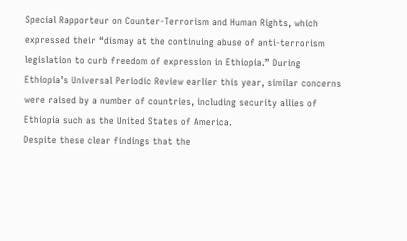Special Rapporteur on Counter-Terrorism and Human Rights, which expressed their “dismay at the continuing abuse of anti-terrorism legislation to curb freedom of expression in Ethiopia.” During Ethiopia’s Universal Periodic Review earlier this year, similar concerns were raised by a number of countries, including security allies of Ethiopia such as the United States of America.
Despite these clear findings that the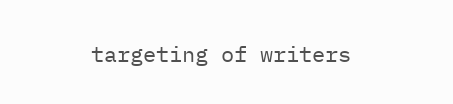targeting of writers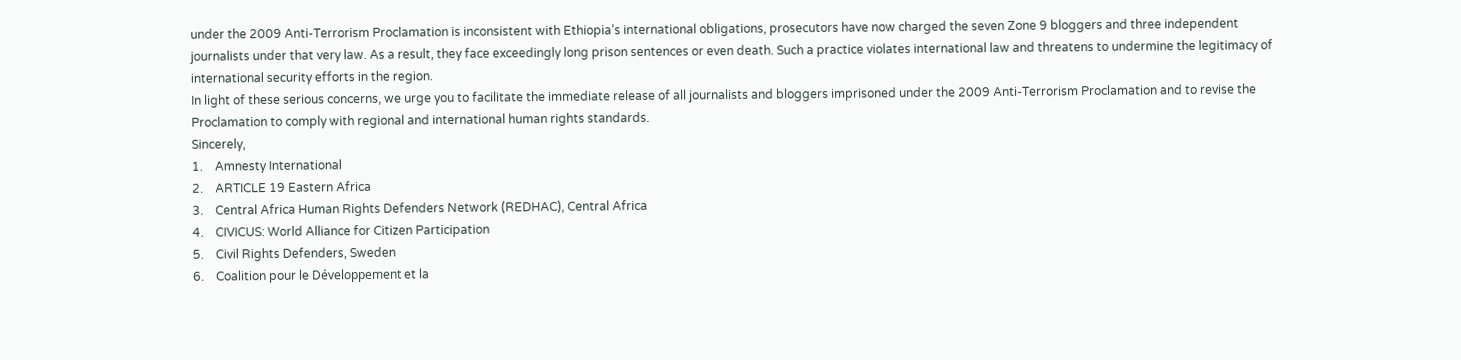under the 2009 Anti-Terrorism Proclamation is inconsistent with Ethiopia’s international obligations, prosecutors have now charged the seven Zone 9 bloggers and three independent journalists under that very law. As a result, they face exceedingly long prison sentences or even death. Such a practice violates international law and threatens to undermine the legitimacy of international security efforts in the region.
In light of these serious concerns, we urge you to facilitate the immediate release of all journalists and bloggers imprisoned under the 2009 Anti-Terrorism Proclamation and to revise the Proclamation to comply with regional and international human rights standards.
Sincerely,
1.    Amnesty International
2.    ARTICLE 19 Eastern Africa
3.    Central Africa Human Rights Defenders Network (REDHAC), Central Africa
4.    CIVICUS: World Alliance for Citizen Participation
5.    Civil Rights Defenders, Sweden
6.    Coalition pour le Développement et la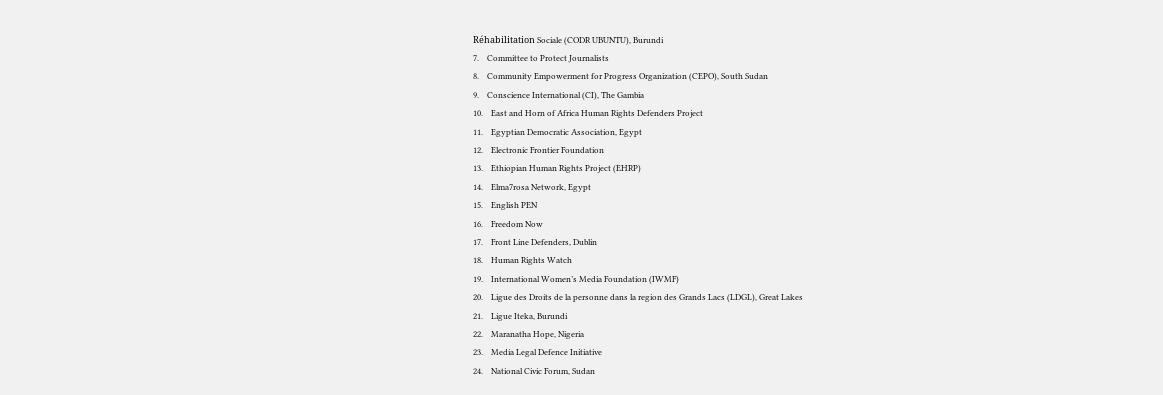Réhabilitation Sociale (CODR UBUNTU), Burundi
7.    Committee to Protect Journalists
8.    Community Empowerment for Progress Organization (CEPO), South Sudan
9.    Conscience International (CI), The Gambia
10.    East and Horn of Africa Human Rights Defenders Project
11.    Egyptian Democratic Association, Egypt
12.    Electronic Frontier Foundation
13.    Ethiopian Human Rights Project (EHRP)
14.    Elma7rosa Network, Egypt
15.    English PEN
16.    Freedom Now
17.    Front Line Defenders, Dublin
18.    Human Rights Watch
19.    International Women’s Media Foundation (IWMF)
20.    Ligue des Droits de la personne dans la region des Grands Lacs (LDGL), Great Lakes
21.    Ligue Iteka, Burundi
22.    Maranatha Hope, Nigeria
23.    Media Legal Defence Initiative
24.    National Civic Forum, Sudan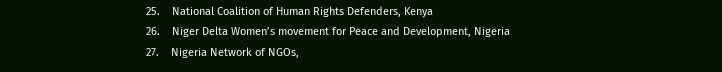25.    National Coalition of Human Rights Defenders, Kenya
26.    Niger Delta Women’s movement for Peace and Development, Nigeria
27.    Nigeria Network of NGOs,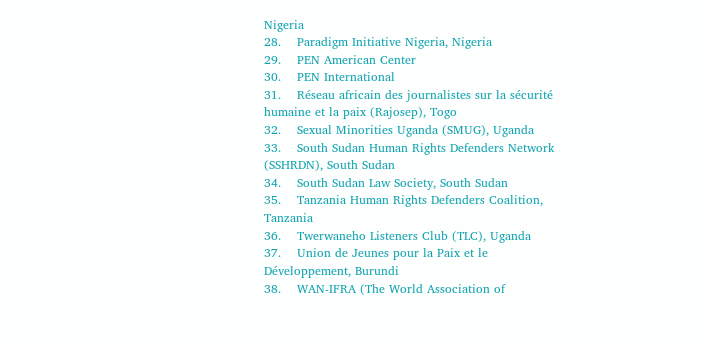Nigeria
28.    Paradigm Initiative Nigeria, Nigeria
29.    PEN American Center
30.    PEN International
31.    Réseau africain des journalistes sur la sécurité humaine et la paix (Rajosep), Togo
32.    Sexual Minorities Uganda (SMUG), Uganda
33.    South Sudan Human Rights Defenders Network (SSHRDN), South Sudan
34.    South Sudan Law Society, South Sudan
35.    Tanzania Human Rights Defenders Coalition, Tanzania
36.    Twerwaneho Listeners Club (TLC), Uganda
37.    Union de Jeunes pour la Paix et le Développement, Burundi
38.    WAN-IFRA (The World Association of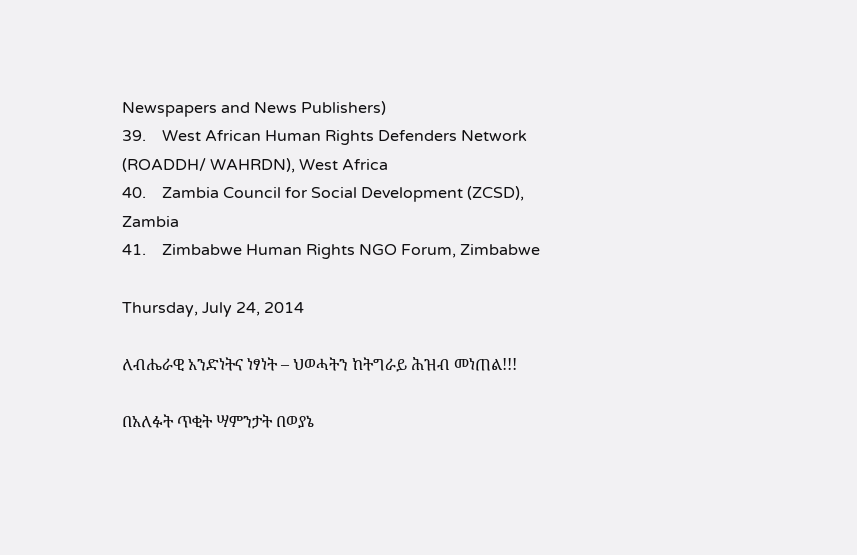Newspapers and News Publishers)
39.    West African Human Rights Defenders Network (ROADDH/ WAHRDN), West Africa
40.    Zambia Council for Social Development (ZCSD), Zambia
41.    Zimbabwe Human Rights NGO Forum, Zimbabwe

Thursday, July 24, 2014

ለብሔራዊ አንድነትና ነፃነት – ህወሓትን ከትግራይ ሕዝብ መነጠል!!!

በአለፉት ጥቂት ሣምንታት በወያኔ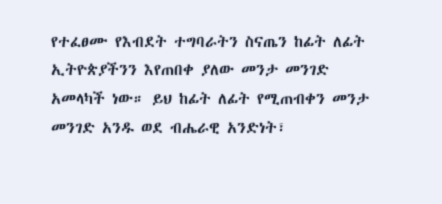የተፈፀሙ የእብደት ተግባራትን ስናጤን ከፊት ለፊት ኢትዮጵያችንን እየጠበቀ ያለው መንታ መንገድ አመላካች ነው። ይህ ከፊት ለፊት የሚጠብቀን መንታ መንገድ አንዱ ወደ ብሔራዊ አንድነት፣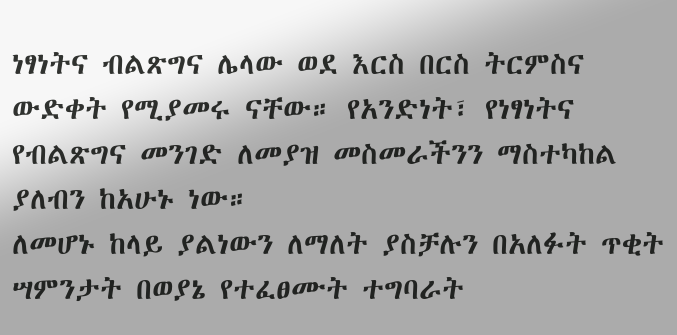ነፃነትና ብልጽግና ሌላው ወደ እርስ በርስ ትርምስና ውድቀት የሚያመሩ ናቸው። የአንድነት፣ የነፃነትና የብልጽግና መንገድ ለመያዝ መስመራችንን ማስተካከል ያለብን ከአሁኑ ነው።
ለመሆኑ ከላይ ያልነውን ለማለት ያስቻሉን በአለፉት ጥቂት ሣምንታት በወያኔ የተፈፀሙት ተግባራት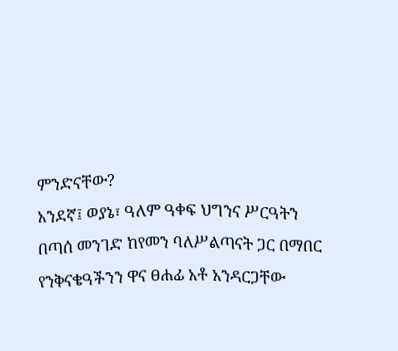ምንድናቸው?
አንደኛ፤ ወያኔ፣ ዓለም ዓቀፍ ህግንና ሥርዓትን በጣሰ መንገድ ከየመን ባለሥልጣናት ጋር በማበር የንቅናቄዓችንን ዋና ፀሐፊ አቶ አንዳርጋቸው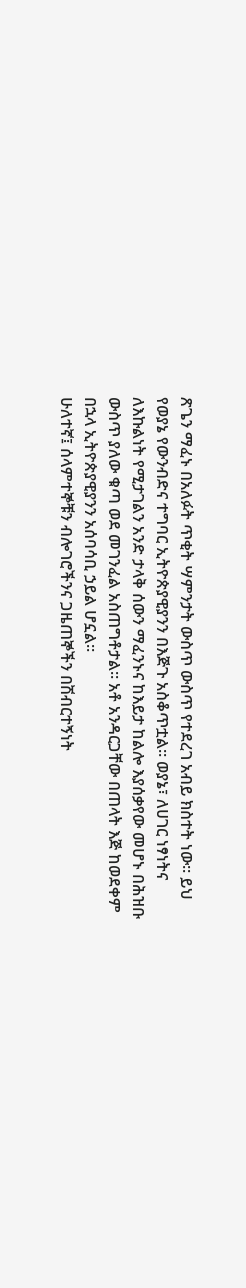ጽጌን ማፈኑ በአለፉት ጥቂት ሣምንታት ውስጥ ውስጥ የተደረገ አብይ ክስተት ነው። ይህ የወያኔ የውንብድና ተግባር ኢትዮጵያዊያንን በእጅጉ አስቆጥቷል። ወያኔ፣ ለሀገር ነፃነትና ለእኩልነት የሚታገልን አንድ ታላቅ ሰውን ማፈንኑና ከእይታ ከልሎ እያሰቃየው መሆኑ በሕዝቡ ውስጥ ያለው ቁጣ ወደ መገንፈል አስጠግቶታል። አቶ አንዳርጋቸው በጠላት እጅ ከወደቀም በኋላ ኢትዮጵያዊያንን አሰባሳቢ ኃይል ሆኗል።
ሁለተኛ፤ ሰላምተኞቹን ብሎገሮችንና ጋዜጠኞችን በሽብርተኝነት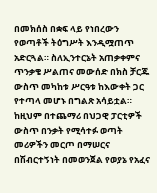በመክሰስ በቋፍ ላይ የነበረውን የወጣቶች ትዕግሥት እንዲሟጠጥ አድርጓል። ስለኢንተርኔት አጠቃቀምና ጥንቃቄ ሥልጠና መውሰድ በክስ ቻርጁ ውስጥ መካከቱ ሥርዓቱ ከእውቀት ጋር የተጣላ መሆኑ በግልጽ አሳይቷል። ከዚህም በተጨማሪ በህጋዊ ፓርቲዎች ውስጥ በንቃት የሚሳተፉ ወጣት መሪዎችን መርጦ በማሠርና በሽብርተኝነት በመወንጀል የወያኔ የአፈና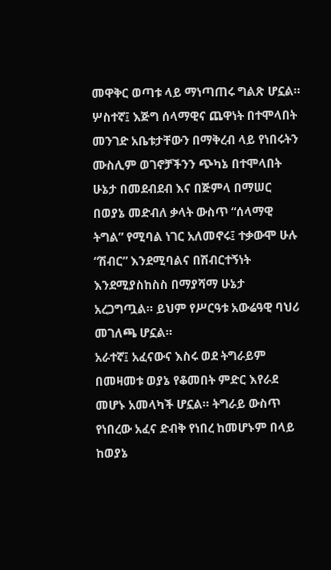መዋቅር ወጣቱ ላይ ማነጣጠሩ ግልጽ ሆኗል።
ሦስተኛ፤ እጅግ ሰላማዊና ጨዋነት በተሞላበት መንገድ አቤቱታቸውን በማቅረብ ላይ የነበሩትን ሙስሊም ወገኖቻችንን ጭካኔ በተሞላበት ሁኔታ በመደብደብ እና በጅምላ በማሠር በወያኔ መድብለ ቃላት ውስጥ “ሰላማዊ ትግል” የሚባል ነገር አለመኖሩ፤ ተቃውሞ ሁሉ “ሽብር” እንደሚባልና በሽብርተኝነት እንደሚያስከስስ በማያሻማ ሁኔታ አረጋግጧል። ይህም የሥርዓቱ አውሬዓዊ ባህሪ መገለጫ ሆኗል።
አራተኛ፤ አፈናውና እስሩ ወደ ትግራይም በመዛመቱ ወያኔ የቆመበት ምድር እየራደ መሆኑ አመላካች ሆኗል። ትግራይ ውስጥ የነበረው አፈና ድብቅ የነበረ ከመሆኑም በላይ ከወያኔ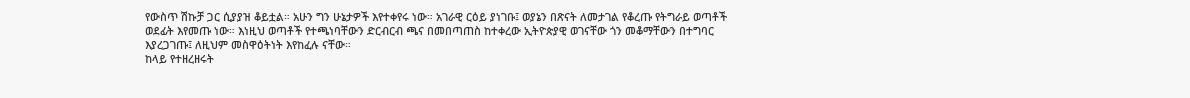የውስጥ ሽኩቻ ጋር ሲያያዝ ቆይቷል። አሁን ግን ሁኔታዎች እየተቀየሩ ነው። አገራዊ ርዕይ ያነገቡ፤ ወያኔን በጽናት ለመታገል የቆረጡ የትግራይ ወጣቶች ወደፊት እየመጡ ነው። እነዚህ ወጣቶች የተጫነባቸውን ድርብርብ ጫና በመበጣጠስ ከተቀረው ኢትዮጵያዊ ወገናቸው ጎን መቆማቸውን በተግባር እያረጋገጡ፤ ለዚህም መስዋዕትነት እየከፈሉ ናቸው።
ከላይ የተዘረዘሩት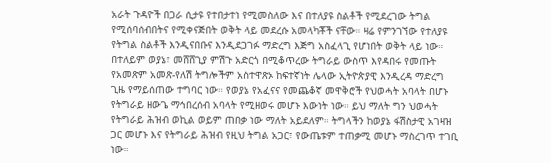አራት ጉዳዮች በጋራ ሲታዩ የተበታተነ የሚመስለው እና በተለያዩ ስልቶች የሚደረገው ትግል የሚሰባሰብበትና የሚቀናጅበት ወቅት ላይ መደረሱ አመላካቾች ናቸው። ዛሬ የምንገኘው የተለያዩ የትግል ስልቶች እንዲናበቡና እንዲደጋገፉ ማድረግ እጅግ አስፈላጊ የሆነበት ወቅት ላይ ነው።
በተለይም ወያኔ፣ መሸሸጊያ ምሽጉ አድርጎ በሚቆጥረው ትግራይ ውስጥ እየዳበሩ የመጡት የአመጽም አመጽ-የለሽ ትግሎችም አስተዋጽኦ ከፍተኛነት ሌላው ኢትዮጵያዊ እንዲረዳ ማድረግ ጊዜ የማይሰጠው ተግባር ነው። የወያኔ የአፈናና የመጨቆኛ መዋቅሮች የህወሓት አባላት በሆኑ የትግራይ ዘውጌ ማኅበረሰብ አባላት የሚዘወሩ መሆኑ እውነት ነው። ይህ ማለት ግን ህወሓት የትግራይ ሕዝብ ወኪል ወይም ጠበቃ ነው ማለት አይደለም። ትግላችን ከወያኔ ፋሽስታዊ አገዛዝ ጋር መሆኑ እና የትግራይ ሕዝብ የዚህ ትግል አጋር፣ የውጤቱም ተጠቃሚ መሆኑ ማስረገጥ ተገቢ ነው።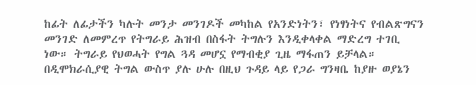ከፊት ለፊታችን ካሉት መንታ መንገዶች መካከል የአንድነትን፣ የነፃነትና የብልጽግናን መንገድ ለመምረጥ የትግራይ ሕዝብ በስፋት ትግሉን እንዲቀላቀል ማድረግ ተገቢ ነው። ትግራይ የህወሓት የግል ጓዳ መሆኗ የማብቂያ ጊዜ ማፋጠን ይቻላል። በዲሞክራሲያዊ ትግል ውስጥ ያሉ ሁሉ በዚህ ጉዳይ ላይ የጋራ ግንዛቤ ከያዙ ወያኔን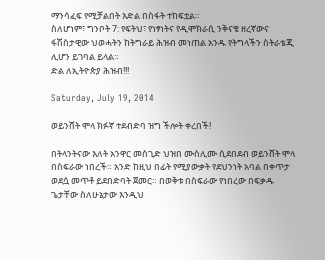ማንሳፈፍ የሚቻልበት እድል በስፋት ተከፍቷል።
ስለሆነም፣ ግንቦት 7: የፍትህ፣ የነፃነትና የዲሞክራሲ ንቅናቄ ዘረኛውና ፋሽስታዊው ህወሓትን ከትግራይ ሕዝብ መነጠል አንዱ የትግላችን ስትራቴጂ ሊሆን ይገባል ይላል።
ድል ለኢትዮጵያ ሕዝብ!!!

Saturday, July 19, 2014

ወይንሸት ሞላ ክፉኛ ተደብድባ ዝግ ችሎት ቀረበች!

በትላንትናው እለት አንዋር መስጊድ ህዝበ ሙስሊሙ ሲደበደብ ወይንሸት ሞላ በስፍራው ነበረች። አንድ ከዚህ በፊት የሚያውቃት የደህንነት አባል በቀጥታ ወደሷ መጥቶ ይደበድባት ጀመር። በወቅቱ በስፍራው የነበረው በፍቃዱ ጌታቸው ስለሁኔታው እንዲህ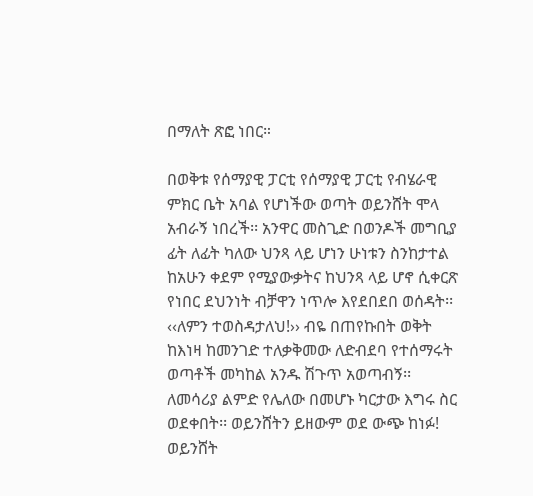በማለት ጽፎ ነበር።

በወቅቱ የሰማያዊ ፓርቲ የሰማያዊ ፓርቲ የብሄራዊ ምክር ቤት አባል የሆነችው ወጣት ወይንሸት ሞላ አብራኝ ነበረች፡፡ አንዋር መስጊድ በወንዶች መግቢያ ፊት ለፊት ካለው ህንጻ ላይ ሆነን ሁነቱን ስንከታተል ከአሁን ቀደም የሚያውቃትና ከህንጻ ላይ ሆኖ ሲቀርጽ የነበር ደህንነት ብቻዋን ነጥሎ እየደበደበ ወሰዳት፡፡  ‹‹ለምን ተወስዳታለህ!›› ብዬ በጠየኩበት ወቅት ከእነዛ ከመንገድ ተለቃቅመው ለድብደባ የተሰማሩት ወጣቶች መካከል አንዱ ሽጉጥ አወጣብኝ፡፡ ለመሳሪያ ልምድ የሌለው በመሆኑ ካርታው እግሩ ስር ወደቀበት፡፡ ወይንሸትን ይዘውም ወደ ውጭ ከነፉ!
ወይንሸት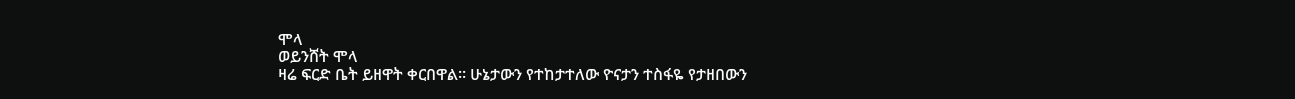ሞላ
ወይንሸት ሞላ
ዛሬ ፍርድ ቤት ይዘዋት ቀርበዋል። ሁኔታውን የተከታተለው ዮናታን ተስፋዬ የታዘበውን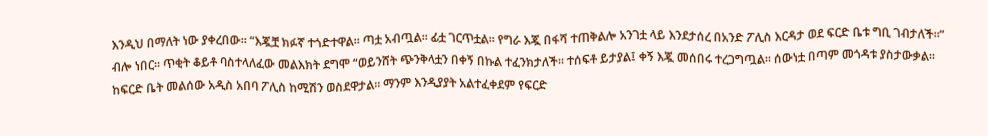እንዲህ በማለት ነው ያቀረበው። “እጇቿ ክፉኛ ተጎድተዋል፡፡ ጣቷ አብጧል፡፡ ፊቷ ገርጥቷል፡፡ የግራ እጇ በፋሻ ተጠቅልሎ አንገቷ ላይ እንደታሰረ በአንድ ፖሊስ እርዳታ ወደ ፍርድ ቤቱ ግቢ ገብታለች፡፡” ብሎ ነበር። ጥቂት ቆይቶ ባስተላለፈው መልእክት ደግሞ “ወይንሸት ጭንቅላቷን በቀኝ በኩል ተፈንክታለች፡፡ ተሰፍቶ ይታያል፤ ቀኝ እጇ መሰበሩ ተረጋግጧል፡፡ ሰውነቷ በጣም መጎዳቱ ያስታውቃል፡፡ ከፍርድ ቤት መልሰው አዲስ አበባ ፖሊስ ከሚሽን ወስደዋታል፡፡ ማንም እንዲያያት አልተፈቀደም የፍርድ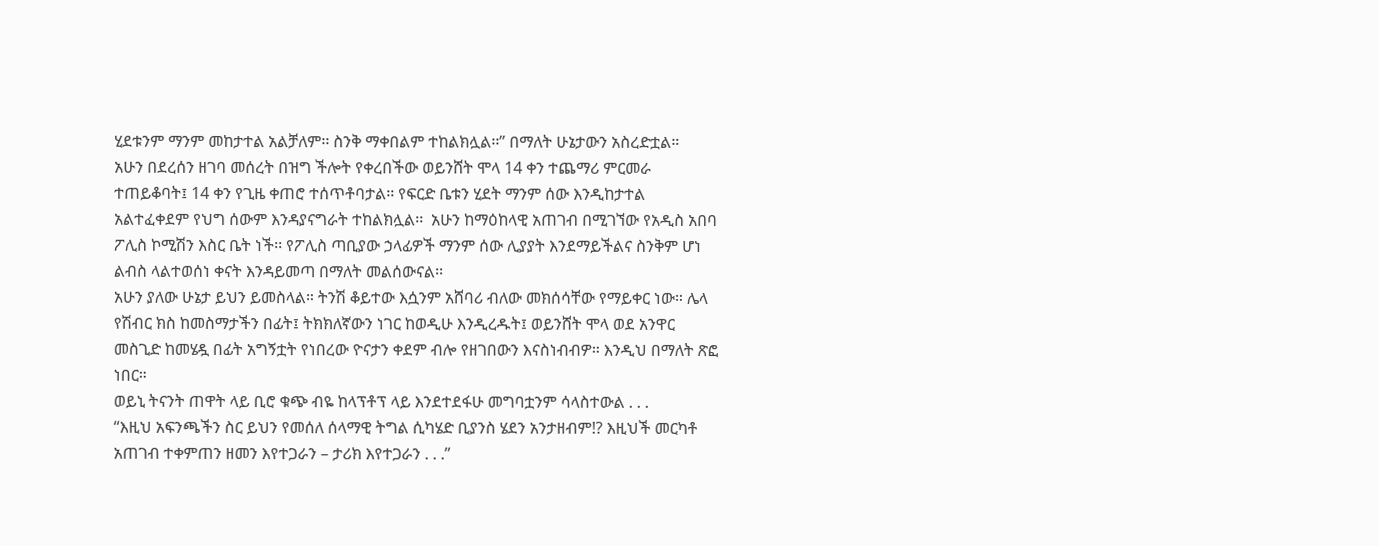ሂደቱንም ማንም መከታተል አልቻለም፡፡ ስንቅ ማቀበልም ተከልክሏል፡፡” በማለት ሁኔታውን አስረድቷል።
አሁን በደረሰን ዘገባ መሰረት በዝግ ችሎት የቀረበችው ወይንሸት ሞላ 14 ቀን ተጨማሪ ምርመራ ተጠይቆባት፤ 14 ቀን የጊዜ ቀጠሮ ተሰጥቶባታል፡፡ የፍርድ ቤቱን ሂደት ማንም ሰው እንዲከታተል አልተፈቀደም የህግ ሰውም እንዳያናግራት ተከልክሏል፡፡  አሁን ከማዕከላዊ አጠገብ በሚገኘው የአዲስ አበባ ፖሊስ ኮሚሽን እስር ቤት ነች፡፡ የፖሊስ ጣቢያው ኃላፊዎች ማንም ሰው ሊያያት እንደማይችልና ስንቅም ሆነ ልብስ ላልተወሰነ ቀናት እንዳይመጣ በማለት መልሰውናል፡፡
አሁን ያለው ሁኔታ ይህን ይመስላል። ትንሽ ቆይተው እሷንም አሸባሪ ብለው መክሰሳቸው የማይቀር ነው። ሌላ የሽብር ክስ ከመስማታችን በፊት፤ ትክክለኛውን ነገር ከወዲሁ እንዲረዱት፤ ወይንሸት ሞላ ወደ አንዋር መስጊድ ከመሄዷ በፊት አግኝቷት የነበረው ዮናታን ቀደም ብሎ የዘገበውን እናስነብብዎ። እንዲህ በማለት ጽፎ ነበር።
ወይኒ ትናንት ጠዋት ላይ ቢሮ ቁጭ ብዬ ከላፕቶፕ ላይ እንደተደፋሁ መግባቷንም ሳላስተውል . . .
“እዚህ አፍንጫችን ስር ይህን የመሰለ ሰላማዊ ትግል ሲካሄድ ቢያንስ ሄደን አንታዘብም!? እዚህች መርካቶ አጠገብ ተቀምጠን ዘመን እየተጋራን – ታሪክ እየተጋራን . . .”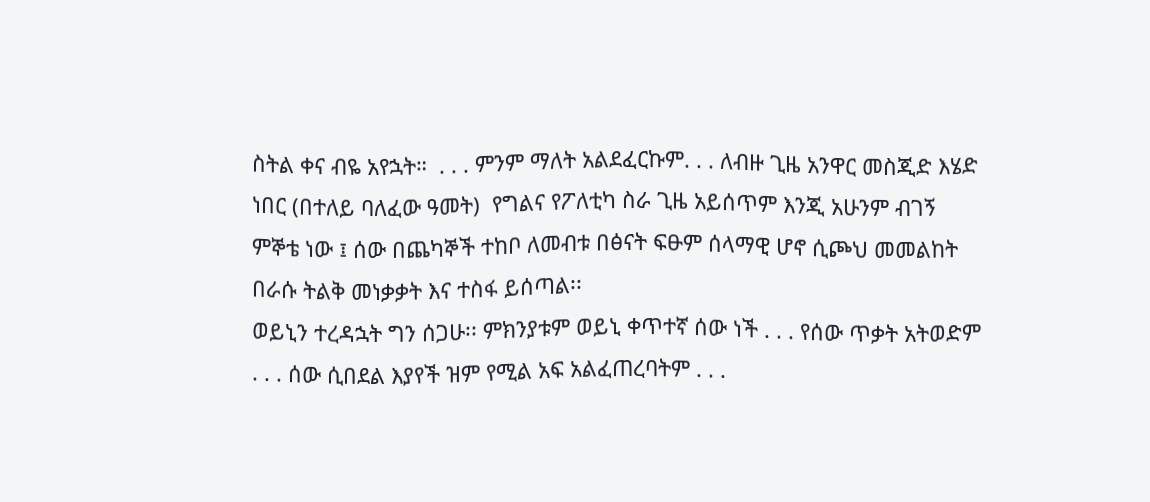ስትል ቀና ብዬ አየኋት።  . . . ምንም ማለት አልደፈርኩም. . . ለብዙ ጊዜ አንዋር መስጂድ እሄድ ነበር (በተለይ ባለፈው ዓመት)  የግልና የፖለቲካ ስራ ጊዜ አይሰጥም እንጂ አሁንም ብገኝ ምኞቴ ነው ፤ ሰው በጨካኞች ተከቦ ለመብቱ በፅናት ፍፁም ሰላማዊ ሆኖ ሲጮህ መመልከት በራሱ ትልቅ መነቃቃት እና ተስፋ ይሰጣል፡፡
ወይኒን ተረዳኋት ግን ሰጋሁ፡፡ ምክንያቱም ወይኒ ቀጥተኛ ሰው ነች . . . የሰው ጥቃት አትወድም . . . ሰው ሲበደል እያየች ዝም የሚል አፍ አልፈጠረባትም . . .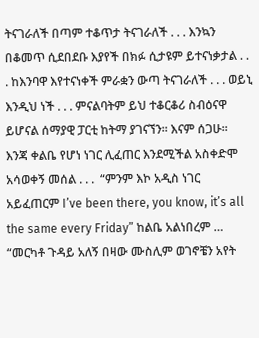ትናገራለች በጣም ተቆጥታ ትናገራለች . . . እንኳን በቆመጥ ሲደበደቡ እያየች በክፉ ሲታዩም ይተናነቃታል . . . ከእንባዋ እየተናነቀች ምራቋን ውጣ ትናገራለች . . . ወይኒ እንዲህ ነች . . . ምናልባትም ይህ ተቆርቆሪ ስብዕናዋ ይሆናል ሰማያዊ ፓርቲ ከትማ ያገናኘን፡፡ እናም ሰጋሁ፡፡
እንጃ ቀልቤ የሆነ ነገር ሊፈጠር እንደሚችል አስቀድሞ አሳወቀኝ መሰል . . .  “ምንም እኮ አዲስ ነገር አይፈጠርም I’ve been there, you know, it’s all the same every Friday” ከልቤ አልነበረም …
“መርካቶ ጉዳይ አለኝ በዛው ሙስሊም ወገኖቼን አየት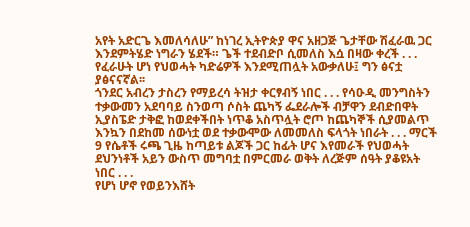አየት አድርጌ እመለሳለሁ” ከነገረ ኢትዮጵያ ዋና አዘጋጅ ጌታቸው ሽፈራዉ ጋር እንደምትሄድ ነግራን ሄደች። ጌች ተደብድቦ ሲመለስ እሷ በዛው ቀረች . . . የፈራሁት ሆነ የህወሓት ካድሬዎች እንደሚጠሏት አውቃለሁ፤ ግን ፅናቷ ያፅናናኛል፡፡
ጎንደር አብረን ታስረን የማይረሳ ትዝታ ቀርፃብኝ ነበር . . . የሳዑዲ መንግስትን ተቃውመን አደባባይ ስንወጣ ሶስት ጨካኝ ፌደራሎች ብቻዋን ደብድበዋት ኢያስፔድ ታቅፎ ከወደቀችበት ነጥቆ አስጥሏት ሮጦ ከጨካኞች ሲያመልጥ እንኳን በደከመ ሰውነቷ ወደ ተቃውሞው ለመመለስ ፍላጎት ነበራት . . . ማርች 9 የሴቶች ሩጫ ጊዜ ከጣይቱ ልጆች ጋር ከፊት ሆና እየመራች የህወሓት ደህንነቶች አይን ውስጥ መግባቷ በምርመራ ወቅት ለረጅም ሰዓት ያቆዩአት ነበር . . .
የሆነ ሆኖ የወይንእሸት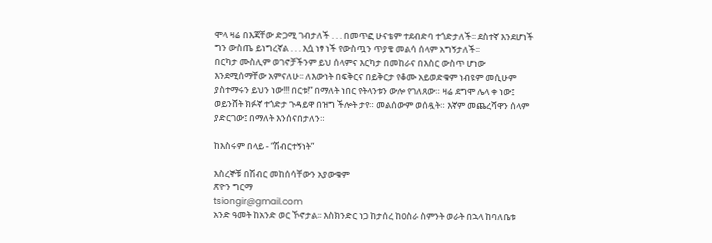ሞላ ዛሬ በእጃቸው ድጋሚ ገብታለች . . . በመጥፎ ሁናቴም ተደብድባ ተጎድታለች፡፡ ደስተኛ እንደሆነች ግን ውስጤ ይነግረኛል . . . እሷ ነፃ ነች የውስጧን ጥያቄ መልሳ ሰላም አግኝታለች፡፡
በርካታ ሙስሊም ወገኖቻችንም ይህ ሰላምና እርካታ በመከራና በእስር ውስጥ ሆነው እንደሚሰማቸው አምናለሁ፡፡ ለእውነት በፍቅርና በይቅርታ የቆሙ አይወድቁም ነብዩም መሲሁም ያስተማሩን ይህን ነው!!! በርቱ!” በማለት ነበር የትላንቱን ውሎ የገለጸው። ዛሬ ደግሞ ሌላ ቀ ነው፤ ወይንሸት ክፉኛ ተጎድታ ጉዳይዋ በዝግ ችሎት ታየ። መልሰውም ወሰዷት። እኛም መጨረሻዋን ሰላም ያድርገው፤ በማለት እንሰናበታለን።

ከእስሩም በላይ - “ሽብርተኝነት”

እስረኞቹ በሽብር መከሰሳቸውን አያውቁም
ጽዮን ግርማ
tsiongir@gmail.com
አንድ ዓመት ከአንድ ወር ኾኖታል፡፡ እስክንድር ነጋ ከታሰረ ከዐስራ ስምንት ወራት በኋላ ከባለቤቱ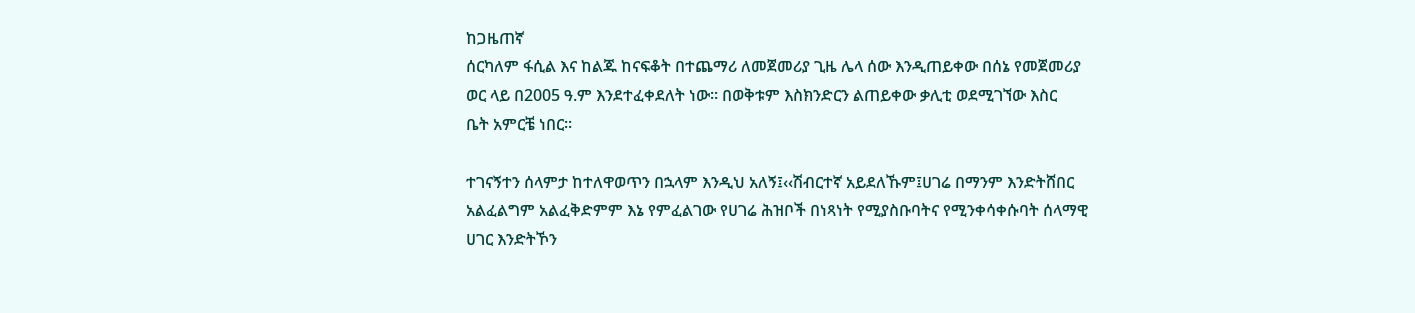ከጋዜጠኛ
ሰርካለም ፋሲል እና ከልጁ ከናፍቆት በተጨማሪ ለመጀመሪያ ጊዜ ሌላ ሰው እንዲጠይቀው በሰኔ የመጀመሪያ
ወር ላይ በ2005 ዓ.ም እንደተፈቀደለት ነው፡፡ በወቅቱም እስክንድርን ልጠይቀው ቃሊቲ ወደሚገኘው እስር
ቤት አምርቼ ነበር፡፡

ተገናኝተን ሰላምታ ከተለዋወጥን በኋላም እንዲህ አለኝ፤‹‹ሽብርተኛ አይደለኹም፤ሀገሬ በማንም እንድትሸበር
አልፈልግም አልፈቅድምም እኔ የምፈልገው የሀገሬ ሕዝቦች በነጻነት የሚያስቡባትና የሚንቀሳቀሱባት ሰላማዊ
ሀገር እንድትኾን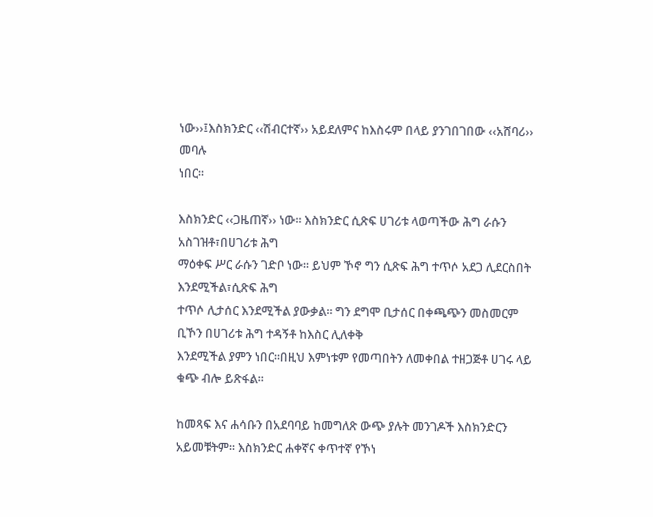ነው››፤እስክንድር ‹‹ሽብርተኛ›› አይደለምና ከእስሩም በላይ ያንገበገበው ‹‹አሸባሪ›› መባሉ
ነበር፡፡

እስክንድር ‹‹ጋዜጠኛ›› ነው፡፡ እስክንድር ሲጽፍ ሀገሪቱ ላወጣችው ሕግ ራሱን አስገዝቶ፣በሀገሪቱ ሕግ
ማዕቀፍ ሥር ራሱን ገድቦ ነው፡፡ ይህም ኾኖ ግን ሲጽፍ ሕግ ተጥሶ አደጋ ሊደርስበት እንደሚችል፣ሲጽፍ ሕግ
ተጥሶ ሊታሰር እንደሚችል ያውቃል፡፡ ግን ደግሞ ቢታሰር በቀጫጭን መስመርም ቢኾን በሀገሪቱ ሕግ ተዳኝቶ ከእስር ሊለቀቅ
እንደሚችል ያምን ነበር፡፡በዚህ እምነቱም የመጣበትን ለመቀበል ተዘጋጅቶ ሀገሩ ላይ ቁጭ ብሎ ይጽፋል፡፡

ከመጻፍ እና ሐሳቡን በአደባባይ ከመግለጽ ውጭ ያሉት መንገዶች እስክንድርን አይመቹትም፡፡ እስክንድር ሐቀኛና ቀጥተኛ የኾነ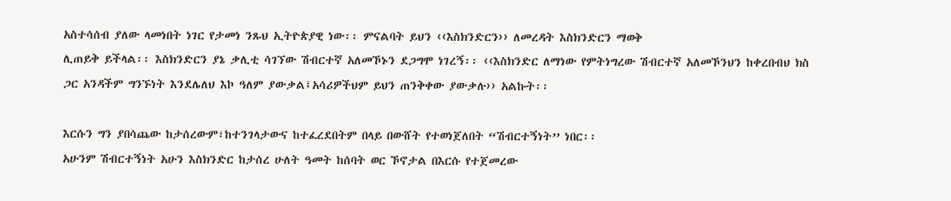አስተሳሰብ ያለው ላመነበት ነገር የታመነ ንጹህ ኢትዮጵያዊ ነው፡፡ ምናልባት ይህን ‹‹እስክንድርን›› ለመረዳት እስክንድርን ማወቅ
ሊጠይቅ ይችላል፡፡ እስክንድርን ያኔ ቃሊቲ ሳገኘው ሽብርተኛ አለመኾኑን ደጋግሞ ነገረኝ፡፡ ‹‹እስክንድር ለማነው የምትነግረው ሽብርተኛ አለመኾንህን ከቀረበብህ ክስ ጋር አንዳችም ግንኙነት እንደሌለህ እኮ ዓለም ያውቃል፤አሳሪዎችህም ይህን ጠንቅቀው ያውቃሉ›› አልኩት፡፡

እርሱን ግን ያበሳጨው ከታሰረውም፣ከተንገላታውና ከተፈረደበትም በላይ በውሸት የተወነጀለበት “ሽብርተኝነት’’ ነበር፡፡
አሁንም ሽብርተኝነት አሁን እስክንድር ከታሰረ ሁለት ዓመት ከሰባት ወር ኾኖታል በእርሱ የተጀመረው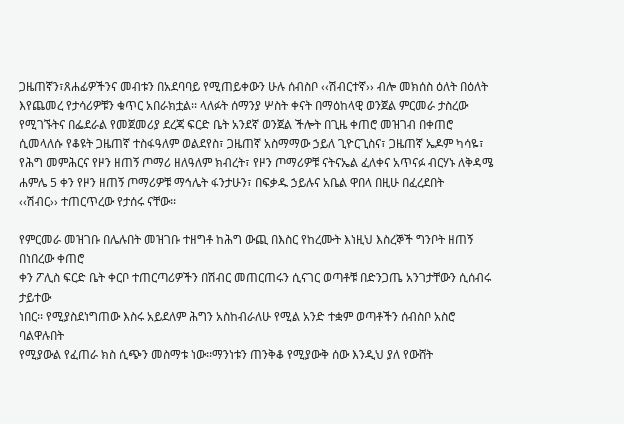ጋዜጠኛን፣ጸሐፊዎችንና መብቱን በአደባባይ የሚጠይቀውን ሁሉ ሰብስቦ ‹‹ሽብርተኛ›› ብሎ መክሰስ ዕለት በዕለት እየጨመረ የታሳሪዎቹን ቁጥር አበራክቷል፡፡ ላለፉት ሰማንያ ሦስት ቀናት በማዕከላዊ ወንጀል ምርመራ ታስረው የሚገኙትና በፌደራል የመጀመሪያ ደረጃ ፍርድ ቤት አንደኛ ወንጀል ችሎት በጊዜ ቀጠሮ መዝገብ በቀጠሮ ሲመላለሱ የቆዩት ጋዜጠኛ ተስፋዓለም ወልደየስ፣ ጋዜጠኛ አስማማው ኃይለ ጊዮርጊስና፣ ጋዜጠኛ ኤዶም ካሳዬ፣ የሕግ መምሕርና የዞን ዘጠኝ ጦማሪ ዘለዓለም ክብረት፣ የዞን ጦማሪዎቹ ናትናኤል ፈለቀና አጥናፉ ብርሃኑ ለቅዳሜ ሐምሌ 5 ቀን የዞን ዘጠኝ ጦማሪዎቹ ማኅሌት ፋንታሁን፣ በፍቃዱ ኃይሉና አቤል ዋበላ በዚሁ በፈረደበት
‹‹ሽብር›› ተጠርጥረው የታሰሩ ናቸው፡፡

የምርመራ መዝገቡ በሌሉበት መዝገቡ ተዘግቶ ከሕግ ውጪ በእስር የከረሙት እነዚህ እስረኞች ግንቦት ዘጠኝ በነበረው ቀጠሮ
ቀን ፖሊስ ፍርድ ቤት ቀርቦ ተጠርጣሪዎችን በሽብር መጠርጠሩን ሲናገር ወጣቶቹ በድንጋጤ አንገታቸውን ሲሰብሩ ታይተው
ነበር፡፡ የሚያስደነግጠው እስሩ አይደለም ሕግን አስከብራለሁ የሚል አንድ ተቋም ወጣቶችን ሰብስቦ አስሮ ባልዋሉበት
የሚያውል የፈጠራ ክስ ሲጭን መስማቱ ነው፡፡ማንነቱን ጠንቅቆ የሚያውቅ ሰው እንዲህ ያለ የውሸት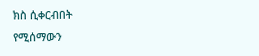ክስ ሲቀርብበት
የሚሰማውን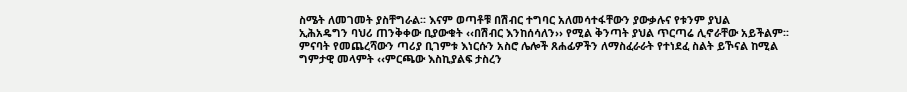ስሜት ለመገመት ያስቸግራል፡፡ እናም ወጣቶቹ በሽብር ተግባር አለመሳተፋቸውን ያውቃሉና የቱንም ያህል
ኢሕአዴግን ባህሪ ጠንቅቀው ቢያውቁት ‹‹በሽብር እንከሰሳለን›› የሚል ቅንጣት ያህል ጥርጣሬ ሊኖራቸው አይችልም፡፡
ምናባት የመጨረሻውን ጣሪያ ቢገምቱ እነርሱን አስሮ ሌሎች ጸሐፊዎችን ለማስፈራራት የተነደፈ ስልት ይኾናል ከሚል
ግምታዊ መላምት ‹‹ምርጫው እስኪያልፍ ታስረን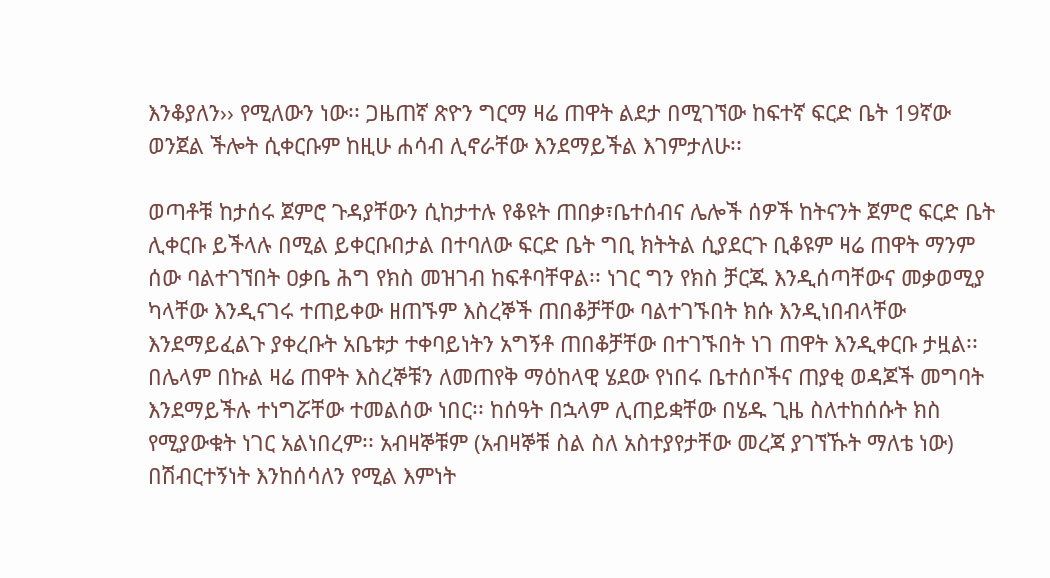እንቆያለን›› የሚለውን ነው፡፡ ጋዜጠኛ ጽዮን ግርማ ዛሬ ጠዋት ልደታ በሚገኘው ከፍተኛ ፍርድ ቤት 19ኛው ወንጀል ችሎት ሲቀርቡም ከዚሁ ሐሳብ ሊኖራቸው እንደማይችል እገምታለሁ፡፡

ወጣቶቹ ከታሰሩ ጀምሮ ጉዳያቸውን ሲከታተሉ የቆዩት ጠበቃ፣ቤተሰብና ሌሎች ሰዎች ከትናንት ጀምሮ ፍርድ ቤት ሊቀርቡ ይችላሉ በሚል ይቀርቡበታል በተባለው ፍርድ ቤት ግቢ ክትትል ሲያደርጉ ቢቆዩም ዛሬ ጠዋት ማንም ሰው ባልተገኘበት ዐቃቤ ሕግ የክስ መዝገብ ከፍቶባቸዋል፡፡ ነገር ግን የክስ ቻርጁ እንዲሰጣቸውና መቃወሚያ ካላቸው እንዲናገሩ ተጠይቀው ዘጠኙም እስረኞች ጠበቆቻቸው ባልተገኙበት ክሱ እንዲነበብላቸው እንደማይፈልጉ ያቀረቡት አቤቱታ ተቀባይነትን አግኝቶ ጠበቆቻቸው በተገኙበት ነገ ጠዋት እንዲቀርቡ ታዟል፡፡ በሌላም በኩል ዛሬ ጠዋት እስረኞቹን ለመጠየቅ ማዕከላዊ ሄደው የነበሩ ቤተሰቦችና ጠያቂ ወዳጆች መግባት እንደማይችሉ ተነግሯቸው ተመልሰው ነበር፡፡ ከሰዓት በኋላም ሊጠይቋቸው በሄዱ ጊዜ ስለተከሰሱት ክስ የሚያውቁት ነገር አልነበረም፡፡ አብዛኞቹም (አብዛኞቹ ስል ስለ አስተያየታቸው መረጃ ያገኘኹት ማለቴ ነው) በሽብርተኝነት እንከሰሳለን የሚል እምነት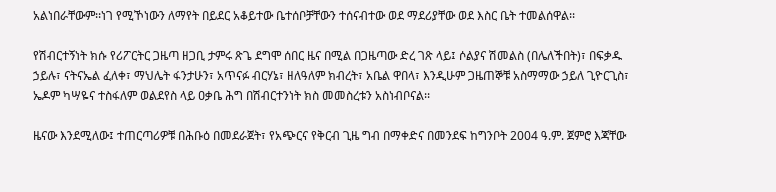አልነበራቸውም፡፡ነገ የሚኾነውን ለማየት በይደር አቆይተው ቤተሰቦቻቸውን ተሰናብተው ወደ ማደሪያቸው ወደ እስር ቤት ተመልሰዋል፡፡

የሽብርተኝነት ክሱ የሪፖርትር ጋዜጣ ዘጋቢ ታምሩ ጽጌ ደግሞ ሰበር ዜና በሚል በጋዜጣው ድረ ገጽ ላይ፤ ሶልያና ሽመልስ (በሌለችበት)፣ በፍቃዱ ኃይሉ፣ ናትናኤል ፈለቀ፣ ማህሌት ፋንታሁን፣ አጥናፉ ብርሃኔ፣ ዘለዓለም ክብረት፣ አቤል ዋበላ፣ እንዲሁም ጋዜጠኞቹ አስማማው ኃይለ ጊዮርጊስ፣ ኤዶም ካሣዬና ተስፋለም ወልደየስ ላይ ዐቃቤ ሕግ በሽብርተንነት ክስ መመስረቱን አስነብቦናል፡፡

ዜናው እንደሚለው፤ ተጠርጣሪዎቹ በሕቡዕ በመደራጀት፣ የአጭርና የቅርብ ጊዜ ግብ በማቀድና በመንደፍ ከግንቦት 2004 ዓ.ም. ጀምሮ እጃቸው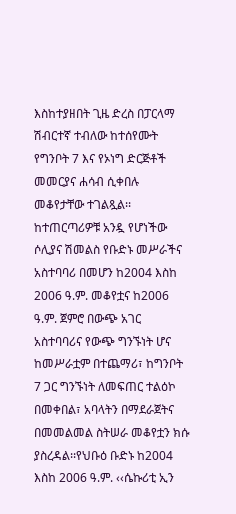እስከተያዘበት ጊዜ ድረስ በፓርላማ ሽብርተኛ ተብለው ከተሰየሙት የግንቦት 7 እና የኦነግ ድርጅቶች መመርያና ሐሳብ ሲቀበሉ መቆየታቸው ተገልጿል፡፡ ከተጠርጣሪዎቹ አንዷ የሆነችው ሶሊያና ሽመልስ የቡድኑ መሥራችና አስተባባሪ በመሆን ከ2004 እስከ 2006 ዓ.ም. መቆየቷና ከ2006 ዓ.ም. ጀምሮ በውጭ አገር አስተባባሪና የውጭ ግንኙነት ሆና ከመሥራቷም በተጨማሪ፣ ከግንቦት 7 ጋር ግንኙነት ለመፍጠር ተልዕኮ በመቀበል፣ አባላትን በማደራጀትና በመመልመል ስትሠራ መቆየቷን ክሱ ያስረዳል፡፡የህቡዕ ቡድኑ ከ2004 እስከ 2006 ዓ.ም. ‹‹ሴኩሪቲ ኢን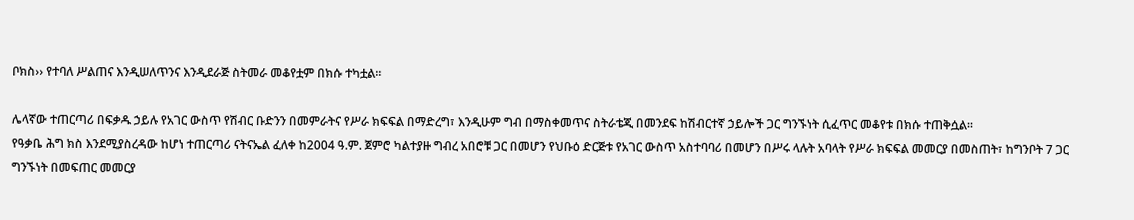ቦክስ›› የተባለ ሥልጠና እንዲሠለጥንና እንዲደራጅ ስትመራ መቆየቷም በክሱ ተካቷል፡፡

ሌላኛው ተጠርጣሪ በፍቃዱ ኃይሉ የአገር ውስጥ የሽብር ቡድንን በመምራትና የሥራ ክፍፍል በማድረግ፣ እንዲሁም ግብ በማስቀመጥና ስትራቴጂ በመንደፍ ከሽብርተኛ ኃይሎች ጋር ግንኙነት ሲፈጥር መቆየቱ በክሱ ተጠቅሷል፡፡
የዓቃቤ ሕግ ክስ እንደሚያስረዳው ከሆነ ተጠርጣሪ ናትናኤል ፈለቀ ከ2004 ዓ.ም. ጀምሮ ካልተያዙ ግብረ አበሮቹ ጋር በመሆን የህቡዕ ድርጅቱ የአገር ውስጥ አስተባባሪ በመሆን በሥሩ ላሉት አባላት የሥራ ክፍፍል መመርያ በመስጠት፣ ከግንቦት 7 ጋር ግንኙነት በመፍጠር መመርያ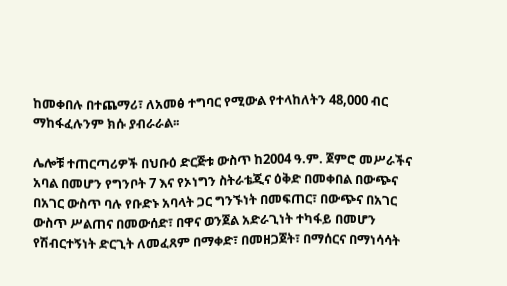ከመቀበሉ በተጨማሪ፣ ለአመፅ ተግባር የሚውል የተላከለትን 48,000 ብር ማከፋፈሉንም ክሱ ያብራራል፡፡

ሌሎቹ ተጠርጣሪዎች በህቡዕ ድርጅቱ ውስጥ ከ2004 ዓ.ም. ጀምሮ መሥራችና አባል በመሆን የግንቦት 7 እና የኦነግን ስትራቴጂና ዕቅድ በመቀበል በውጭና በአገር ውስጥ ባሉ የቡድኑ አባላት ጋር ግንኙነት በመፍጠር፣ በውጭና በአገር ውስጥ ሥልጠና በመውሰድ፣ በዋና ወንጀል አድራጊነት ተካፋይ በመሆን የሽብርተኝነት ድርጊት ለመፈጸም በማቀድ፣ በመዘጋጀት፣ በማሰርና በማነሳሳት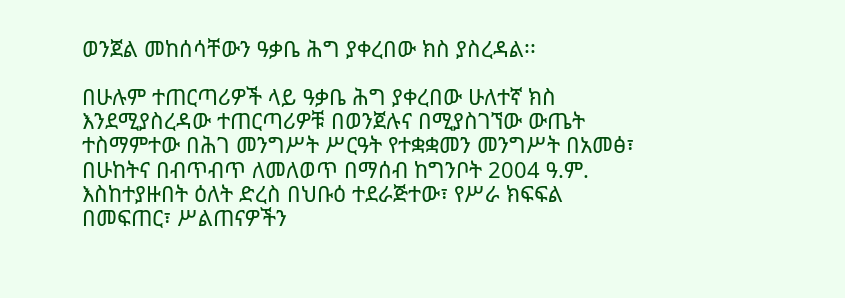ወንጀል መከሰሳቸውን ዓቃቤ ሕግ ያቀረበው ክስ ያስረዳል፡፡

በሁሉም ተጠርጣሪዎች ላይ ዓቃቤ ሕግ ያቀረበው ሁለተኛ ክስ እንደሚያስረዳው ተጠርጣሪዎቹ በወንጀሉና በሚያስገኘው ውጤት
ተስማምተው በሕገ መንግሥት ሥርዓት የተቋቋመን መንግሥት በአመፅ፣ በሁከትና በብጥብጥ ለመለወጥ በማሰብ ከግንቦት 2004 ዓ.ም. እስከተያዙበት ዕለት ድረስ በህቡዕ ተደራጅተው፣ የሥራ ክፍፍል በመፍጠር፣ ሥልጠናዎችን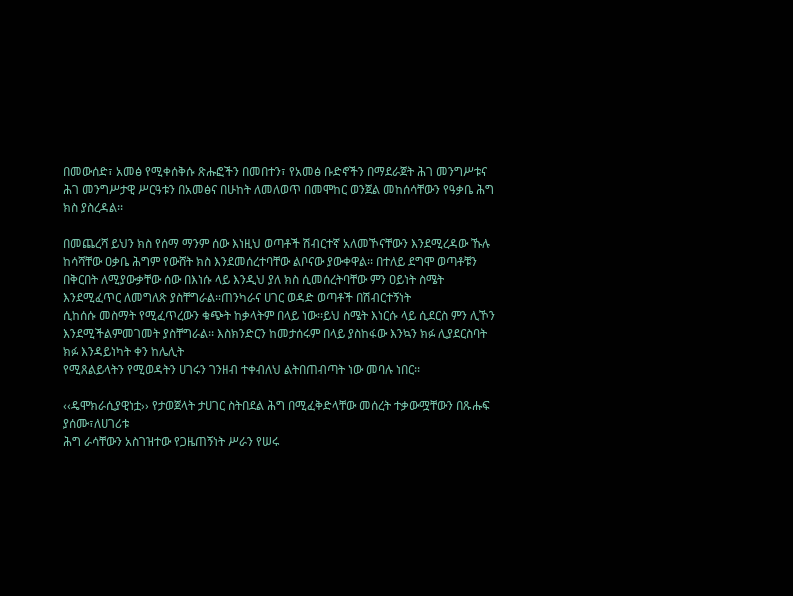በመውሰድ፣ አመፅ የሚቀሰቅሱ ጽሑፎችን በመበተን፣ የአመፅ ቡድኖችን በማደራጀት ሕገ መንግሥቱና ሕገ መንግሥታዊ ሥርዓቱን በአመፅና በሁከት ለመለወጥ በመሞከር ወንጀል መከሰሳቸውን የዓቃቤ ሕግ ክስ ያስረዳል፡፡

በመጨረሻ ይህን ክስ የሰማ ማንም ሰው እነዚህ ወጣቶች ሽብርተኛ አለመኾናቸውን እንደሚረዳው ኹሉ ከሳሻቸው ዐቃቤ ሕግም የውሸት ክስ እንደመሰረተባቸው ልቦናው ያውቀዋል፡፡ በተለይ ደግሞ ወጣቶቹን በቅርበት ለሚያውቃቸው ሰው በእነሱ ላይ እንዲህ ያለ ክስ ሲመሰረትባቸው ምን ዐይነት ስሜት እንደሚፈጥር ለመግለጽ ያስቸግራል፡፡ጠንካራና ሀገር ወዳድ ወጣቶች በሽብርተኝነት
ሲከሰሱ መስማት የሚፈጥረውን ቁጭት ከቃላትም በላይ ነው፡፡ይህ ስሜት እነርሱ ላይ ሲደርስ ምን ሊኾን እንደሚችልምመገመት ያስቸግራል፡፡ እስክንድርን ከመታሰሩም በላይ ያስከፋው እንኳን ክፉ ሊያደርስባት ክፉ እንዳይነካት ቀን ከሌሊት
የሚጸልይላትን የሚወዳትን ሀገሩን ገንዘብ ተቀብለህ ልትበጠብጣት ነው መባሉ ነበር፡፡

‹‹ዴሞክራሲያዊነቷ›› የታወጀላት ታሀገር ስትበደል ሕግ በሚፈቅድላቸው መሰረት ተቃውሟቸውን በጹሑፍ ያሰሙ፣ለሀገሪቱ
ሕግ ራሳቸውን አስገዝተው የጋዜጠኝነት ሥራን የሠሩ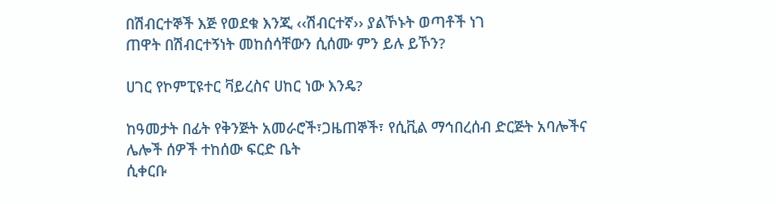በሽብርተኞች እጅ የወደቁ እንጂ ‹‹ሽብርተኛ›› ያልኾኑት ወጣቶች ነገ
ጠዋት በሽብርተኝነት መከሰሳቸውን ሲሰሙ ምን ይሉ ይኾን?

ሀገር የኮምፒዩተር ቫይረስና ሀከር ነው እንዴ?

ከዓመታት በፊት የቅንጅት አመራሮች፣ጋዜጠኞች፣ የሲቪል ማኅበረሰብ ድርጅት አባሎችና ሌሎች ሰዎች ተከሰው ፍርድ ቤት
ሲቀርቡ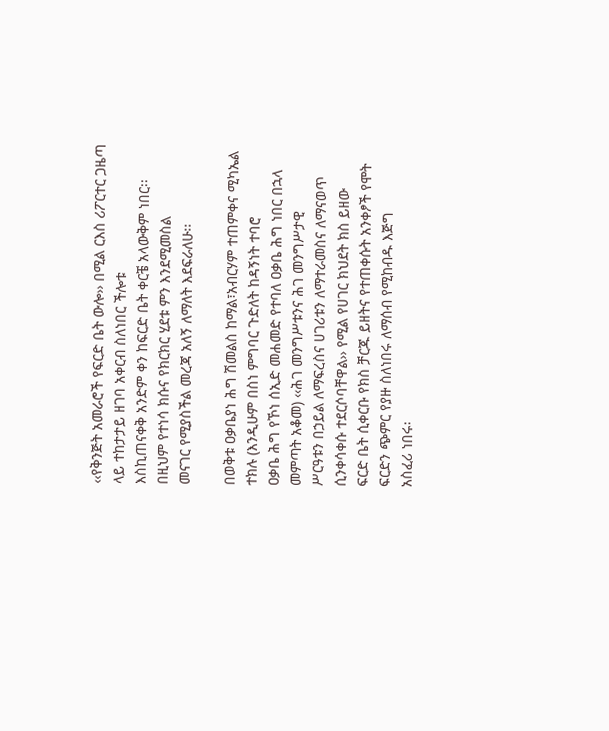‹‹የቅንጅት አመራሮች የፍርድ ቤት ውሎ›› በሚል ርእስ ሪፖርተር ጋዜጣ ላይ ተከታታይ ዘገባ አቀርብ ስለነበር ችሎቱ
እስኪጠናቀቅ አንድም ቀን ከፍርድ ቤት ቀርቼ አላውቅም ነበር፡፡ በዚህም የተነሳ ክሱና የክርክር ሂደቱ ምን እንደሚመስል
መናገር የሚያስችል መረጃ አለኝ ለማለት እደፍራለሁ፡፡

በወቅቱ ዐቃቤያነ ሕግ ሽመልስ ከማል፣አብርሃም ተጠምቀና ሚካኤል ተክሉ (እንዲሁም በስነ ምግባር ጉድለት ከዳኝነት ተባሮ
ዐቃቤ ሕግ የኾነ ሰኢድ መሐመድ የተባለ ዐቃቤ ሕግ ነበር በኋላ መምጣት አቆመ) ‹‹ሕገ መንግሥቱንና ሕገ መንግሥታዊ
ሥርዓቱን በኃይል ለማፍረስና ሀገሪቱን ለማተራመስና ለማናወጥ ሲንቀሳቀሱ ተደርሶባቸዋል›› የሚል የሀገር ክህደት ክስ ይዘው
ፍርድ ቤት ሲቀርቡ የክስ ቻርጁ ይዘትና የተጠቀሱት አንቀፆች የሞት ፍርድን ጭምር የያዙ ስለነበሩ ለማሰብ የሚከብዱ እጅግ
አስፈሪ ነበሩ፡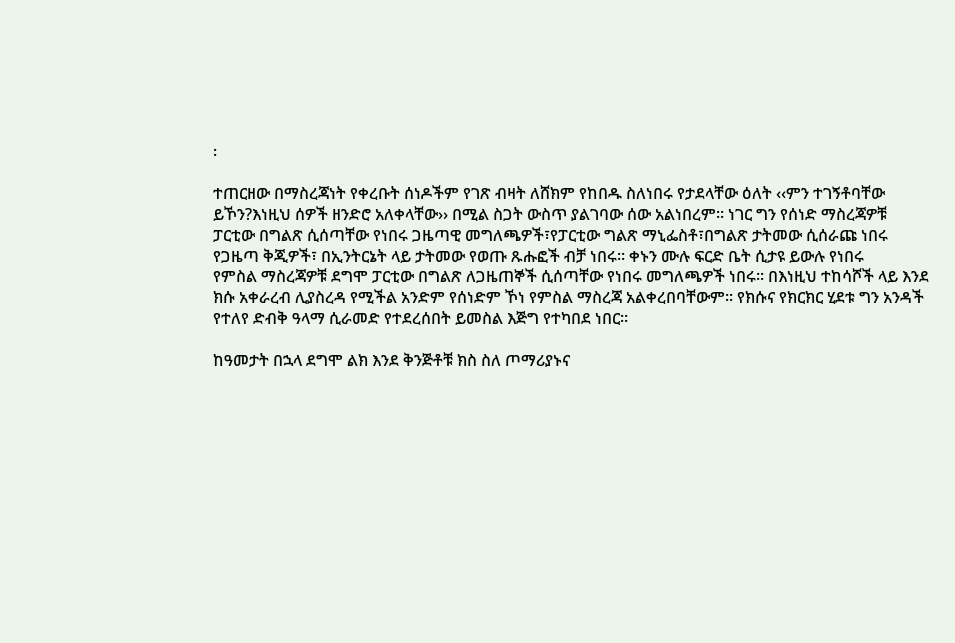፡

ተጠርዘው በማስረጃነት የቀረቡት ሰነዶችም የገጽ ብዛት ለሸክም የከበዱ ስለነበሩ የታደላቸው ዕለት ‹‹ምን ተገኝቶባቸው
ይኾን?እነዚህ ሰዎች ዘንድሮ አለቀላቸው›› በሚል ስጋት ውስጥ ያልገባው ሰው አልነበረም፡፡ ነገር ግን የሰነድ ማስረጃዎቹ
ፓርቲው በግልጽ ሲሰጣቸው የነበሩ ጋዜጣዊ መግለጫዎች፣የፓርቲው ግልጽ ማኒፌስቶ፣በግልጽ ታትመው ሲሰራጩ ነበሩ
የጋዜጣ ቅጂዎች፣ በኢንትርኔት ላይ ታትመው የወጡ ጹሑፎች ብቻ ነበሩ፡፡ ቀኑን ሙሉ ፍርድ ቤት ሲታዩ ይውሉ የነበሩ
የምስል ማስረጃዎቹ ደግሞ ፓርቲው በግልጽ ለጋዜጠኞች ሲሰጣቸው የነበሩ መግለጫዎች ነበሩ፡፡ በእነዚህ ተከሳሾች ላይ እንደ
ክሱ አቀራረብ ሊያስረዳ የሚችል አንድም የሰነድም ኾነ የምስል ማስረጃ አልቀረበባቸውም፡፡ የክሱና የክርክር ሂደቱ ግን አንዳች
የተለየ ድብቅ ዓላማ ሲራመድ የተደረሰበት ይመስል እጅግ የተካበደ ነበር፡፡

ከዓመታት በኋላ ደግሞ ልክ እንደ ቅንጅቶቹ ክስ ስለ ጦማሪያኑና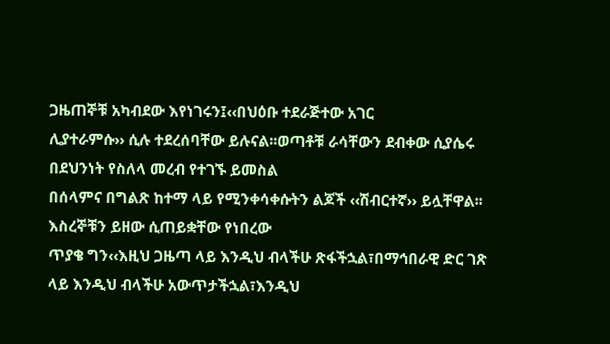ጋዜጠኞቹ አካብደው እየነገሩን፤‹‹በህዕቡ ተደራጅተው አገር
ሊያተራምሱ›› ሲሉ ተደረሰባቸው ይሉናል፡፡ወጣቶቹ ራሳቸውን ደብቀው ሲያሴሩ በደህንነት የስለላ መረብ የተገኙ ይመስል
በሰላምና በግልጽ ከተማ ላይ የሚንቀሳቀሱትን ልጆች ‹‹ሽብርተኛ›› ይሏቸዋል፡፡ እስረኞቹን ይዘው ሲጠይቋቸው የነበረው
ጥያቄ ግን‹‹እዚህ ጋዜጣ ላይ እንዲህ ብላችሁ ጽፋችኋል፣በማኅበራዊ ድር ገጽ ላይ እንዲህ ብላችሁ አውጥታችኋል፣እንዲህ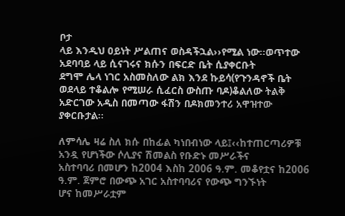ቦታ
ላይ እንዲህ ዐይነት ሥልጠና ወስዳችኋል››የሚል ነው፡፡ወጥተው አደባባይ ላይ ሲናገሩና ክሱን በፍርድ ቤት ሲያቀርቡት
ደግሞ ሌላ ነገር አስመስለው ልክ እንደ ኩይሳ(የጉንዳኖች ቤት ወደላይ ተቆልሎ የሚሠራ ሲፈርስ ውስጡ ባዶ)ቆልለው ትልቅ
አድርገው አዲስ በመጣው ፋሽን በዶክመንተሪ አዋዝተው ያቀርቡታል፡፡

ለምሳሌ ዛሬ ስለ ክሱ በከፊል ካነበብነው ላይ፤‹‹ከተጠርጣሪዎቹ አንዷ የሆነችው ሶሊያና ሽመልስ የቡድኑ መሥራችና
አስተባባሪ በመሆን ከ2004 እስከ 2006 ዓ.ም. መቆየቷና ከ2006 ዓ.ም. ጀምሮ በውጭ አገር አስተባባሪና የውጭ ግንኙነት
ሆና ከመሥራቷም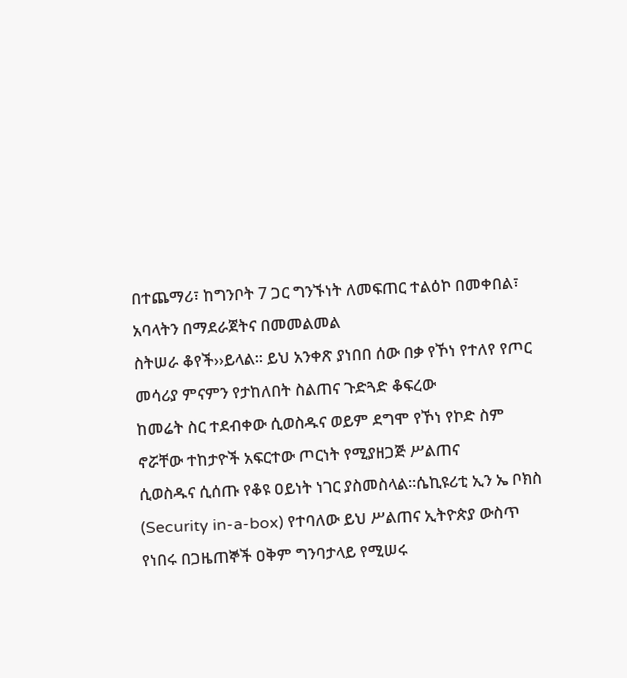በተጨማሪ፣ ከግንቦት 7 ጋር ግንኙነት ለመፍጠር ተልዕኮ በመቀበል፣ አባላትን በማደራጀትና በመመልመል
ስትሠራ ቆየች››ይላል፡፡ ይህ አንቀጽ ያነበበ ሰው በቃ የኾነ የተለየ የጦር መሳሪያ ምናምን የታከለበት ስልጠና ጉድጓድ ቆፍረው
ከመሬት ስር ተደብቀው ሲወስዱና ወይም ደግሞ የኾነ የኮድ ስም ኖሯቸው ተከታዮች አፍርተው ጦርነት የሚያዘጋጅ ሥልጠና
ሲወስዱና ሲሰጡ የቆዩ ዐይነት ነገር ያስመስላል፡፡ሴኪዩሪቲ ኢን ኤ ቦክስ (Security in-a-box) የተባለው ይህ ሥልጠና ኢትዮጵያ ውስጥ የነበሩ በጋዜጠኞች ዐቅም ግንባታላይ የሚሠሩ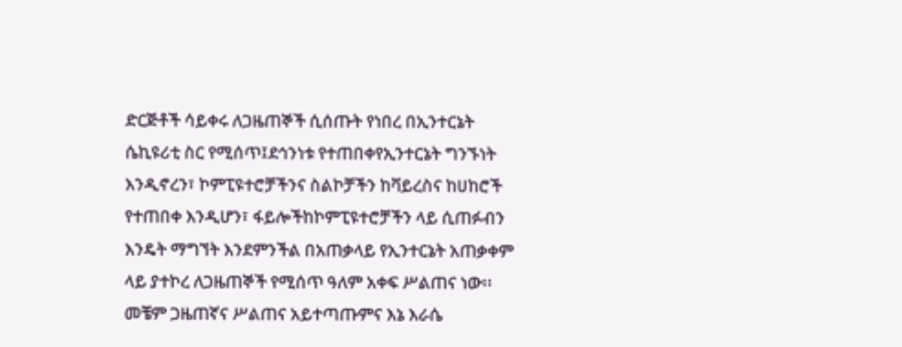ድርጅቶች ሳይቀሩ ለጋዜጠኞች ሲሰጡት የነበረ በኢንተርኔት ሴኪዩሪቲ ስር የሚሰጥ፤ደኅንነቱ የተጠበቀየኢንተርኔት ግንኙነት እንዲኖረን፣ ኮምፒዩተሮቻችንና ስልኮቻችን ከቫይረስና ከሀከሮች የተጠበቀ እንዲሆን፣ ፋይሎችከኮምፒዩተሮቻችን ላይ ሲጠፉብን እንዴት ማግኘት እንደምንችል በአጠቃላይ የኢንተርኔት አጠቃቀም ላይ ያተኮረ ለጋዜጠኞች የሚሰጥ ዓለም አቀፍ ሥልጠና ነው፡፡ መቼም ጋዜጠኛና ሥልጠና አይተጣጡምና እኔ እራሴ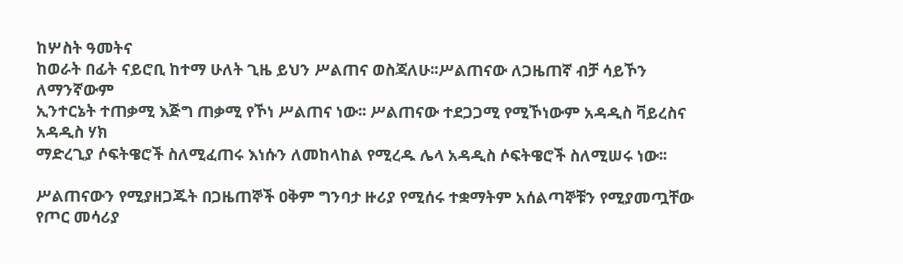ከሦስት ዓመትና
ከወራት በፊት ናይሮቢ ከተማ ሁለት ጊዜ ይህን ሥልጠና ወስጃለሁ፡፡ሥልጠናው ለጋዜጠኛ ብቻ ሳይኾን ለማንኛውም
ኢንተርኔት ተጠቃሚ እጅግ ጠቃሚ የኾነ ሥልጠና ነው፡፡ ሥልጠናው ተደጋጋሚ የሚኾነውም አዳዲስ ቫይረስና አዳዲስ ሃክ
ማድረጊያ ሶፍትዌሮች ስለሚፈጠሩ እነሱን ለመከላከል የሚረዱ ሌላ አዳዲስ ሶፍትዌሮች ስለሚሠሩ ነው፡፡

ሥልጠናውን የሚያዘጋጁት በጋዜጠኞች ዐቅም ግንባታ ዙሪያ የሚሰሩ ተቋማትም አሰልጣኞቹን የሚያመጧቸው የጦር መሳሪያ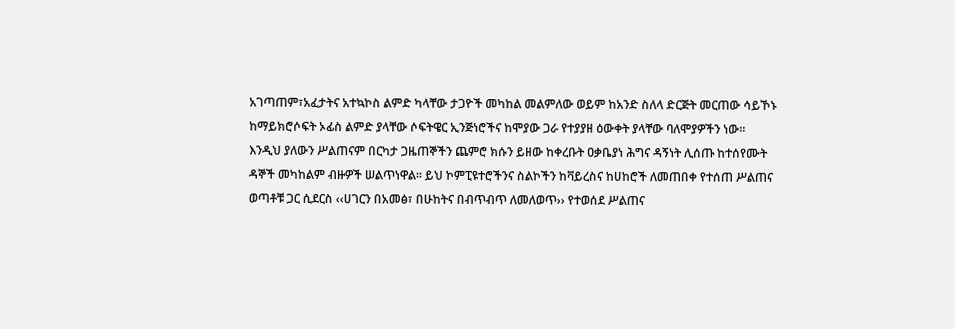አገጣጠም፣አፈታትና አተኳኮስ ልምድ ካላቸው ታጋዮች መካከል መልምለው ወይም ከአንድ ስለላ ድርጅት መርጠው ሳይኾኑ
ከማይክሮሶፍት ኦፊስ ልምድ ያላቸው ሶፍትዌር ኢንጅነሮችና ከሞያው ጋራ የተያያዘ ዕውቀት ያላቸው ባለሞያዎችን ነው፡፡
እንዲህ ያለውን ሥልጠናም በርካታ ጋዜጠኞችን ጨምሮ ክሱን ይዘው ከቀረቡት ዐቃቤያነ ሕግና ዳኝነት ሊሰጡ ከተሰየሙት
ዳኞች መካከልም ብዙዎች ሠልጥነዋል፡፡ ይህ ኮምፒዩተሮችንና ስልኮችን ከቫይረስና ከሀከሮች ለመጠበቀ የተሰጠ ሥልጠና
ወጣቶቹ ጋር ሲደርስ ‹‹ሀገርን በአመፅ፣ በሁከትና በብጥብጥ ለመለወጥ›› የተወሰደ ሥልጠና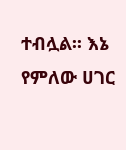ተብሏል፡፡ እኔ የምለው ሀገር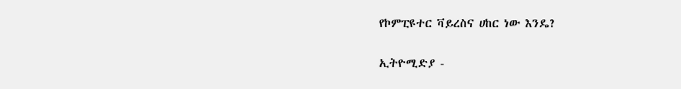የኮምፒዩተር ቫይረስና ሀከር ነው እንዴ?

ኢትዮሚድያ -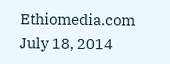Ethiomedia.com
July 18, 2014